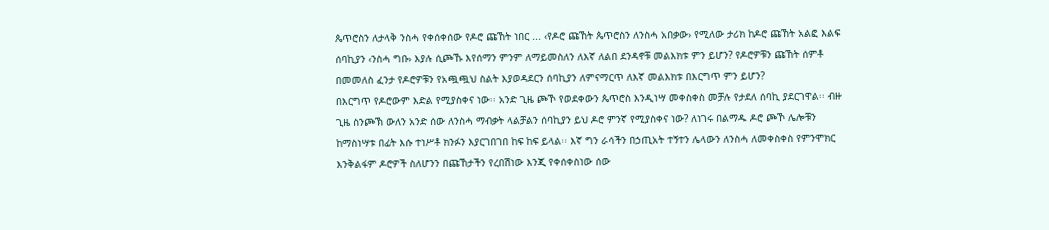ጴጥሮስን ለታላቅ ንስሓ የቀሰቀሰው የዶሮ ጩኸት ነበር ... ‹የዶሮ ጩኸት ጴጥሮስን ለንስሓ አበቃው› የሚለው ታሪክ ከዶሮ ጩኸት አልፎ እልፍ ሰባኪያን ‹ንስሓ ግቡ› እያሉ ሲጮኹ እየሰማን ምንም ለማይመስለን ለእኛ ለልበ ደንዳኖቹ መልእክቱ ምን ይሆን? የዶሮዎቹን ጩኸት ሰምቶ በመመለስ ፈንታ የዶሮዎቹን የአጯጯህ ስልት እያወዳደርን ሰባኪያን ለምናማርጥ ለእኛ መልእክቱ በእርግጥ ምን ይሆን?
በእርግጥ የዶሮውም እድል የሚያስቀና ነው፡፡ አንድ ጊዜ ጮኾ የወደቀውን ጴጥሮስ እንዲነሣ መቀስቀስ መቻሉ የታደለ ሰባኪ ያደርገዋል፡፡ ብዙ ጊዜ ስንጮኽ ውለን አንድ ሰው ለንስሓ ማብቃት ላልቻልን ሰባኪያን ይህ ዶሮ ምንኛ የሚያስቀና ነው? ለነገሩ በልማዱ ዶሮ ጮኾ ሌሎቹን ከማስነሣቱ በፊት እሱ ተነሥቶ ክንፉን እያርገበገበ ከፍ ከፍ ይላል፡፡ እኛ ግን ራሳችን በኃጢአት ተኝተን ሌላውን ለንስሓ ለመቀስቀስ የምንሞክር እንቅልፋም ዶሮዎች ስለሆንን በጩኸታችን የረበሽነው እንጂ የቀሰቀስነው ሰው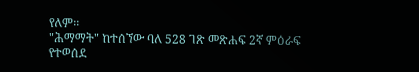የለም፡፡
"ሕማማት" ከተሰኘው ባለ 528 ገጽ መጽሐፍ 2ኛ ምዕራፍ የተወሰደ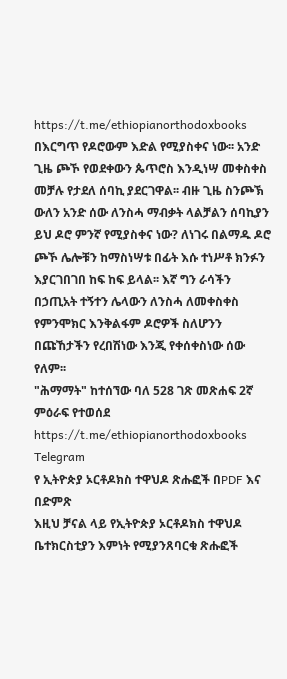https://t.me/ethiopianorthodoxbooks
በእርግጥ የዶሮውም እድል የሚያስቀና ነው፡፡ አንድ ጊዜ ጮኾ የወደቀውን ጴጥሮስ እንዲነሣ መቀስቀስ መቻሉ የታደለ ሰባኪ ያደርገዋል፡፡ ብዙ ጊዜ ስንጮኽ ውለን አንድ ሰው ለንስሓ ማብቃት ላልቻልን ሰባኪያን ይህ ዶሮ ምንኛ የሚያስቀና ነው? ለነገሩ በልማዱ ዶሮ ጮኾ ሌሎቹን ከማስነሣቱ በፊት እሱ ተነሥቶ ክንፉን እያርገበገበ ከፍ ከፍ ይላል፡፡ እኛ ግን ራሳችን በኃጢአት ተኝተን ሌላውን ለንስሓ ለመቀስቀስ የምንሞክር እንቅልፋም ዶሮዎች ስለሆንን በጩኸታችን የረበሽነው እንጂ የቀሰቀስነው ሰው የለም፡፡
"ሕማማት" ከተሰኘው ባለ 528 ገጽ መጽሐፍ 2ኛ ምዕራፍ የተወሰደ https://t.me/ethiopianorthodoxbooks
Telegram
የ ኢትዮጵያ ኦርቶዶክስ ተዋህዶ ጽሑፎች በPDF እና በድምጽ
እዚህ ቻናል ላይ የኢትዮጵያ ኦርቶዶክስ ተዋህዶ ቤተክርስቲያን እምነት የሚያንጸባርቁ ጽሑፎች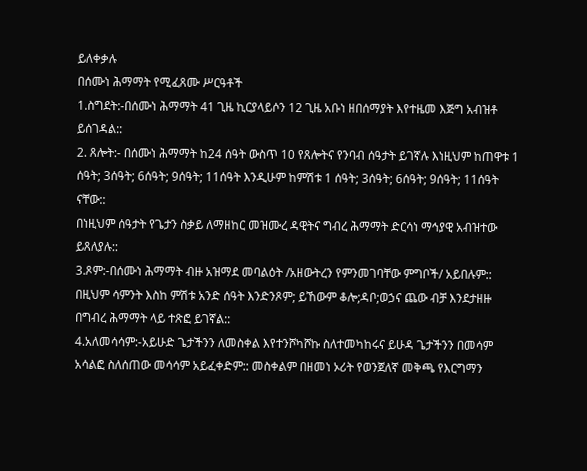ይለቀቃሉ
በሰሙነ ሕማማት የሚፈጸሙ ሥርዓቶች
1.ስግደት:-በሰሙነ ሕማማት 41 ጊዜ ኪርያላይሶን 12 ጊዜ አቡነ ዘበሰማያት እየተዜመ እጅግ አብዝቶ ይሰገዳል::
2. ጸሎት:- በሰሙነ ሕማማት ከ24 ሰዓት ውስጥ 10 የጸሎትና የንባብ ሰዓታት ይገኛሉ እነዚህም ከጠዋቱ 1 ሰዓት; 3ሰዓት; 6ሰዓት; 9ሰዓት; 11ሰዓት እንዲሁም ከምሽቱ 1 ሰዓት; 3ሰዓት; 6ሰዓት; 9ሰዓት; 11ሰዓት ናቸው::
በነዚህም ሰዓታት የጌታን ስቃይ ለማዘከር መዝሙረ ዳዊትና ግብረ ሕማማት ድርሳነ ማኅያዊ አብዝተው ይጸለያሉ::
3.ጾም:-በሰሙነ ሕማማት ብዙ አዝማደ መባልዕት /አዘውትረን የምንመገባቸው ምግቦች/ አይበሉም:: በዚህም ሳምንት እስከ ምሽቱ አንድ ሰዓት እንድንጾም; ይኸውም ቆሎ;ዳቦ;ወኃና ጨው ብቻ እንደታዘዙ በግብረ ሕማማት ላይ ተጽፎ ይገኛል::
4.አለመሳሳም:-አይሁድ ጌታችንን ለመስቀል እየተንሾካሾኩ ስለተመካከሩና ይሁዳ ጌታችንን በመሳም አሳልፎ ስለሰጠው መሳሳም አይፈቀድም:: መስቀልም በዘመነ ኦሪት የወንጀለኛ መቅጫ የእርግማን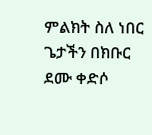ምልክት ስለ ነበር ጌታችን በክቡር ደሙ ቀድሶ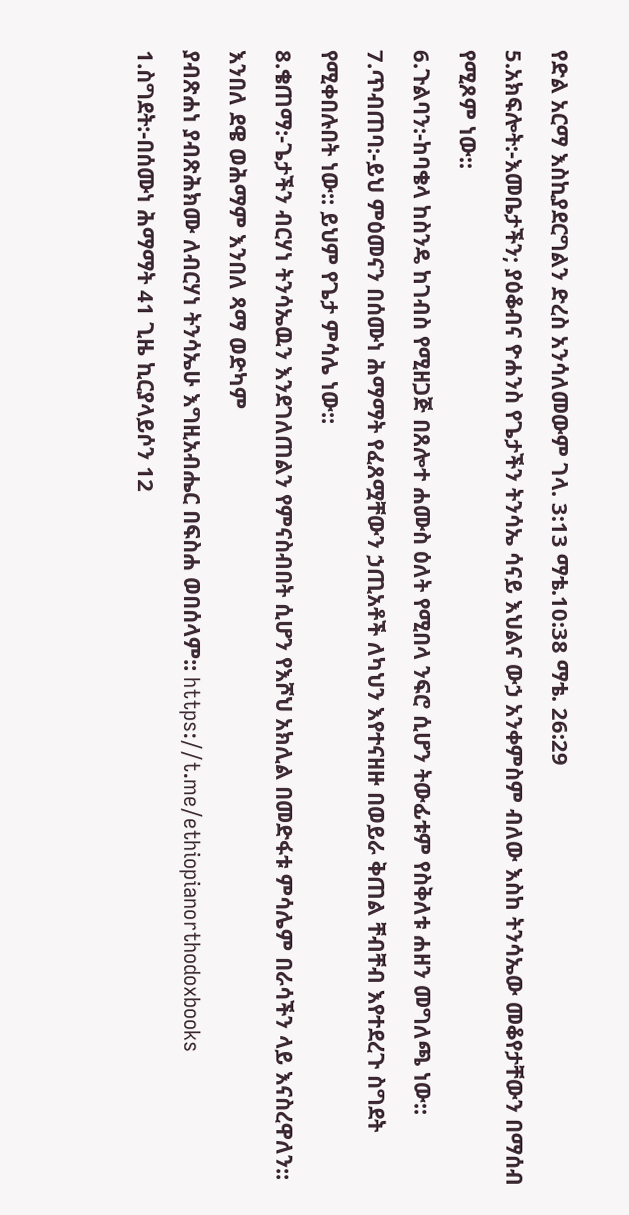የድል አርማ እስኪያደርግልን ድረስ አንሳለመውም ገላ. 3:13 ማቴ.10:38 ማቴ. 26:29
5.አክፍሎት:-እመቤታችን; ያዕቆብና ዮሐንስ የጌታችን ትንሳኤ ሳናይ እህልና ውኃ አንቀምስም ብለው እስከ ትንሳኤው መቆየታቸውን በማሰብ የሚጾም ነው::
6.ጉልባን:-ከባቄላ ከስንዴ ከገብስ የሚዘጋጅ በጸሎተ ሐሙስ ዕለት የሚበላ ንፍሮ ሲሆን ትውፊቱም የስቅለቱ ሐዘን መግለጫ ነው::
7.ጥብጠባ:-ይህ ምዕመናን በሰሙነ ሕማማት የፈጸሟቸውን ኃጢአቶች ለካህን እየተናዘዙ በወይራ ቅጠል ቸብቸብ እየተደረጉ ስግደት የሚቀበሉበት ነው:: ይህም የጌታ ምሳሌ ነው::
8.ቄጠማ:-ጌታችን ብርሃነ ትንሳኤዉን እንደገለጠልን የምናስብበት ሲሆን የእሾህ አክሊል በመድፋቱ ምሳሌም በራሳችን ላይ እናስረዋለን::
እንበለ ደዌ ወሕማም እንበለ ጻማ ወድካም
ያብጽሐነ ያብጽሕክሙ ለብርሃነ ትንሳኤሁ እግዚአብሔር በፍስሐ ወበሰላም:: https://t.me/ethiopianorthodoxbooks
1.ስግደት:-በሰሙነ ሕማማት 41 ጊዜ ኪርያላይሶን 12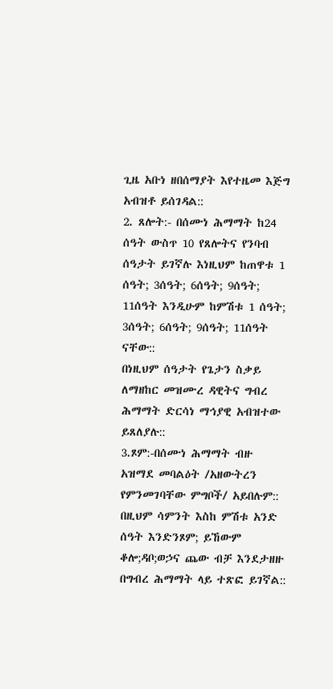ጊዜ አቡነ ዘበሰማያት እየተዜመ እጅግ አብዝቶ ይሰገዳል::
2. ጸሎት:- በሰሙነ ሕማማት ከ24 ሰዓት ውስጥ 10 የጸሎትና የንባብ ሰዓታት ይገኛሉ እነዚህም ከጠዋቱ 1 ሰዓት; 3ሰዓት; 6ሰዓት; 9ሰዓት; 11ሰዓት እንዲሁም ከምሽቱ 1 ሰዓት; 3ሰዓት; 6ሰዓት; 9ሰዓት; 11ሰዓት ናቸው::
በነዚህም ሰዓታት የጌታን ስቃይ ለማዘከር መዝሙረ ዳዊትና ግብረ ሕማማት ድርሳነ ማኅያዊ አብዝተው ይጸለያሉ::
3.ጾም:-በሰሙነ ሕማማት ብዙ አዝማደ መባልዕት /አዘውትረን የምንመገባቸው ምግቦች/ አይበሉም:: በዚህም ሳምንት እስከ ምሽቱ አንድ ሰዓት እንድንጾም; ይኸውም ቆሎ;ዳቦ;ወኃና ጨው ብቻ እንደታዘዙ በግብረ ሕማማት ላይ ተጽፎ ይገኛል::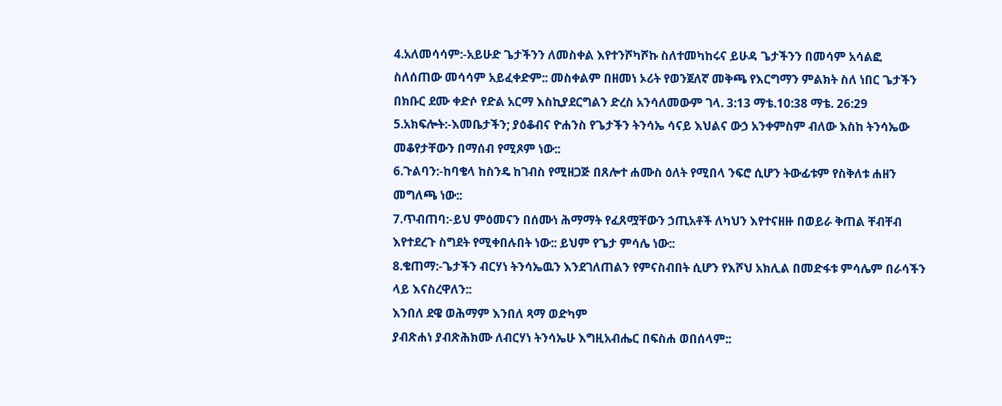4.አለመሳሳም:-አይሁድ ጌታችንን ለመስቀል እየተንሾካሾኩ ስለተመካከሩና ይሁዳ ጌታችንን በመሳም አሳልፎ ስለሰጠው መሳሳም አይፈቀድም:: መስቀልም በዘመነ ኦሪት የወንጀለኛ መቅጫ የእርግማን ምልክት ስለ ነበር ጌታችን በክቡር ደሙ ቀድሶ የድል አርማ እስኪያደርግልን ድረስ አንሳለመውም ገላ. 3:13 ማቴ.10:38 ማቴ. 26:29
5.አክፍሎት:-እመቤታችን; ያዕቆብና ዮሐንስ የጌታችን ትንሳኤ ሳናይ እህልና ውኃ አንቀምስም ብለው እስከ ትንሳኤው መቆየታቸውን በማሰብ የሚጾም ነው::
6.ጉልባን:-ከባቄላ ከስንዴ ከገብስ የሚዘጋጅ በጸሎተ ሐሙስ ዕለት የሚበላ ንፍሮ ሲሆን ትውፊቱም የስቅለቱ ሐዘን መግለጫ ነው::
7.ጥብጠባ:-ይህ ምዕመናን በሰሙነ ሕማማት የፈጸሟቸውን ኃጢአቶች ለካህን እየተናዘዙ በወይራ ቅጠል ቸብቸብ እየተደረጉ ስግደት የሚቀበሉበት ነው:: ይህም የጌታ ምሳሌ ነው::
8.ቄጠማ:-ጌታችን ብርሃነ ትንሳኤዉን እንደገለጠልን የምናስብበት ሲሆን የእሾህ አክሊል በመድፋቱ ምሳሌም በራሳችን ላይ እናስረዋለን::
እንበለ ደዌ ወሕማም እንበለ ጻማ ወድካም
ያብጽሐነ ያብጽሕክሙ ለብርሃነ ትንሳኤሁ እግዚአብሔር በፍስሐ ወበሰላም::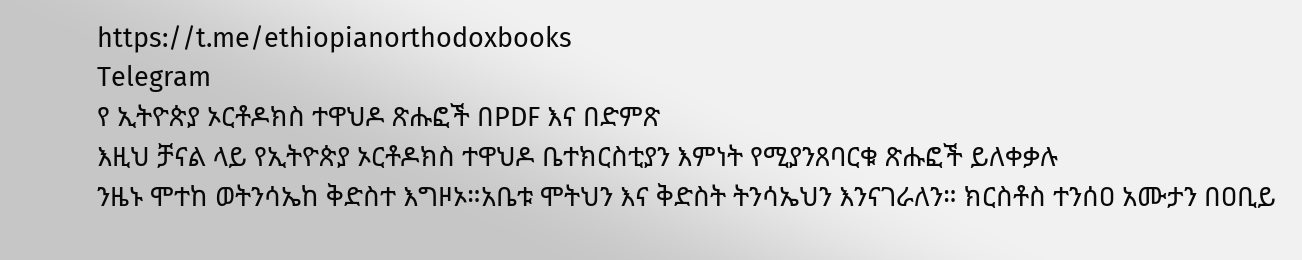https://t.me/ethiopianorthodoxbooks
Telegram
የ ኢትዮጵያ ኦርቶዶክስ ተዋህዶ ጽሑፎች በPDF እና በድምጽ
እዚህ ቻናል ላይ የኢትዮጵያ ኦርቶዶክስ ተዋህዶ ቤተክርስቲያን እምነት የሚያንጸባርቁ ጽሑፎች ይለቀቃሉ
ንዜኑ ሞተከ ወትንሳኤከ ቅድስተ እግዞኦ።አቤቱ ሞትህን እና ቅድስት ትንሳኤህን እንናገራለን። ክርስቶስ ተንሰዐ አሙታን በዐቢይ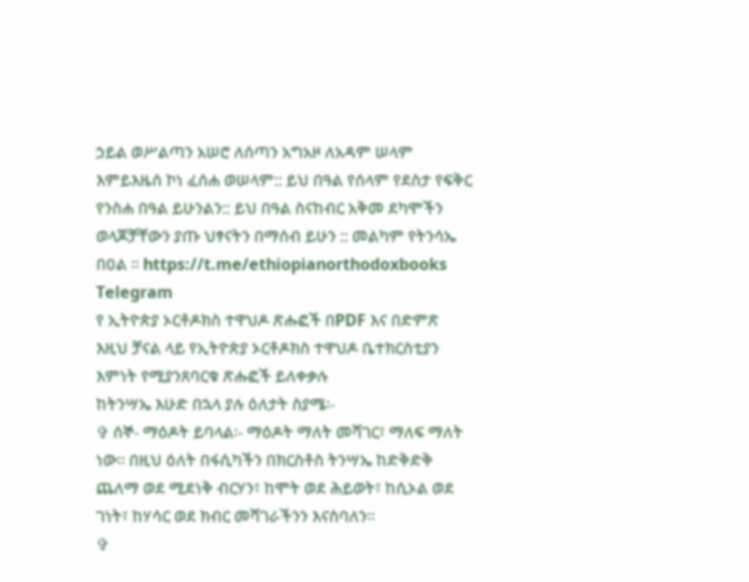ኃይል ወሥልጣን አሠሮ ለሰጣን አግአዞ ለአዳም ሠላም እምይእዜሰ ኮነ ፈሰሐ ወሠላም:: ይህ በዓል የሰላም የደስታ የፍቅር የንስሐ በዓል ይሁንልን:: ይህ በዓል ስናከብር አቅመ ደካሞችን ወላጆቻቸውን ያጡ ህፃናትን በማሰብ ይሁን :: መልካም የትንሳኤ በዐል ። https://t.me/ethiopianorthodoxbooks
Telegram
የ ኢትዮጵያ ኦርቶዶክስ ተዋህዶ ጽሑፎች በPDF እና በድምጽ
እዚህ ቻናል ላይ የኢትዮጵያ ኦርቶዶክስ ተዋህዶ ቤተክርስቲያን እምነት የሚያንጸባርቁ ጽሑፎች ይለቀቃሉ
ከትንሣኤ እሁድ በኋላ ያሉ ዕለታት ስያሜ፡-
✞ ሰኞ- ማዕዶት ይባላል፡- ማዕዶት ማለት መሻገር፣ ማለፍ ማለት ነው፡፡ በዚህ ዕለት በፋሲካችን በክርስቶስ ትንሣኤ ከድቅድቅ ጨለማ ወደ ሚደነቅ ብርሃን፣ ከሞት ወደ ሕይወት፣ ከሲኦል ወደ ገነት፣ ከሃሳር ወደ ክብር መሻገራችንን እናስባለን፡፡
✞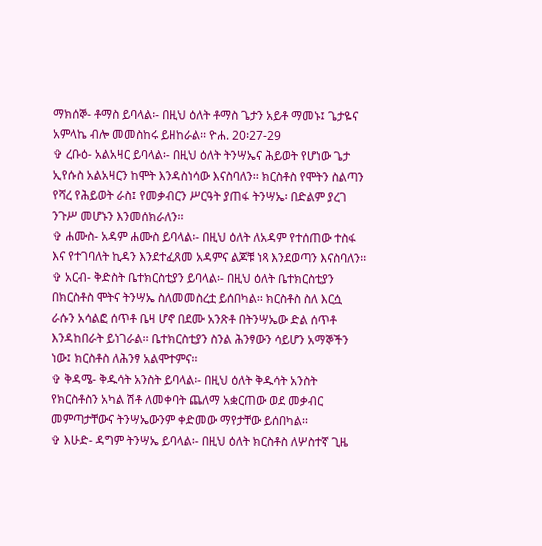ማክሰኞ- ቶማስ ይባላል፡- በዚህ ዕለት ቶማስ ጌታን አይቶ ማመኑ፤ ጌታዬና አምላኬ ብሎ መመስከሩ ይዘከራል፡፡ ዮሐ. 20፡27-29
✞ ረቡዕ- አልአዛር ይባላል፡- በዚህ ዕለት ትንሣኤና ሕይወት የሆነው ጌታ ኢየሱስ አልአዛርን ከሞት እንዳስነሳው እናስባለን፡፡ ክርስቶስ የሞትን ስልጣን የሻረ የሕይወት ራስ፤ የመቃብርን ሥርዓት ያጠፋ ትንሣኤ፡ በድልም ያረገ ንጉሥ መሆኑን እንመሰክራለን፡፡
✞ ሐሙስ- አዳም ሐሙስ ይባላል፡- በዚህ ዕለት ለአዳም የተሰጠው ተስፋ እና የተገባለት ኪዳን እንደተፈጸመ አዳምና ልጆቹ ነጻ እንደወጣን እናስባለን፡፡
✞ አርብ- ቅድስት ቤተክርስቲያን ይባላል፡- በዚህ ዕለት ቤተክርስቲያን በክርስቶስ ሞትና ትንሣኤ ስለመመስረቷ ይሰበካል፡፡ ክርስቶስ ስለ እርሷ ራሱን አሳልፎ ሰጥቶ ቤዛ ሆኖ በደሙ አንጽቶ በትንሣኤው ድል ሰጥቶ እንዳከበራት ይነገራል፡፡ ቤተክርስቲያን ስንል ሕንፃውን ሳይሆን አማኞችን ነው፤ ክርስቶስ ለሕንፃ አልሞተምና፡፡
✞ ቅዳሜ- ቅዱሳት አንስት ይባላል፡- በዚህ ዕለት ቅዱሳት አንስት የክርስቶስን አካል ሽቶ ለመቀባት ጨለማ አቋርጠው ወደ መቃብር መምጣታቸውና ትንሣኤውንም ቀድመው ማየታቸው ይሰበካል፡፡
✞ እሁድ- ዳግም ትንሣኤ ይባላል፡- በዚህ ዕለት ክርስቶስ ለሦስተኛ ጊዜ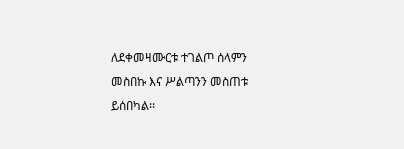ለደቀመዛሙርቱ ተገልጦ ሰላምን መስበኩ እና ሥልጣንን መስጠቱ ይሰበካል፡፡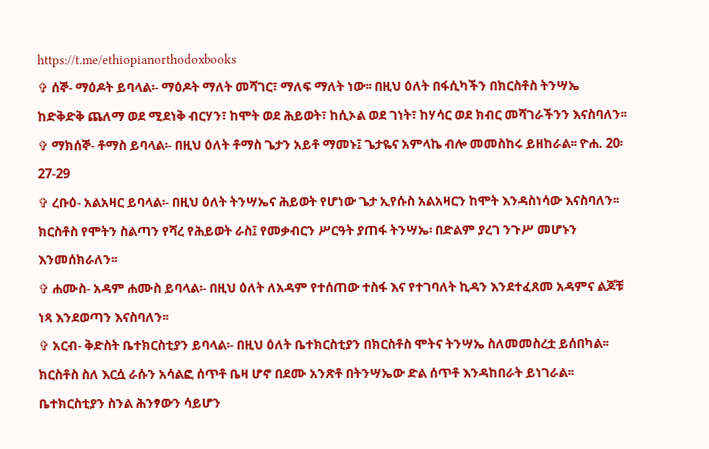https://t.me/ethiopianorthodoxbooks
✞ ሰኞ- ማዕዶት ይባላል፡- ማዕዶት ማለት መሻገር፣ ማለፍ ማለት ነው፡፡ በዚህ ዕለት በፋሲካችን በክርስቶስ ትንሣኤ ከድቅድቅ ጨለማ ወደ ሚደነቅ ብርሃን፣ ከሞት ወደ ሕይወት፣ ከሲኦል ወደ ገነት፣ ከሃሳር ወደ ክብር መሻገራችንን እናስባለን፡፡
✞ ማክሰኞ- ቶማስ ይባላል፡- በዚህ ዕለት ቶማስ ጌታን አይቶ ማመኑ፤ ጌታዬና አምላኬ ብሎ መመስከሩ ይዘከራል፡፡ ዮሐ. 20፡27-29
✞ ረቡዕ- አልአዛር ይባላል፡- በዚህ ዕለት ትንሣኤና ሕይወት የሆነው ጌታ ኢየሱስ አልአዛርን ከሞት እንዳስነሳው እናስባለን፡፡ ክርስቶስ የሞትን ስልጣን የሻረ የሕይወት ራስ፤ የመቃብርን ሥርዓት ያጠፋ ትንሣኤ፡ በድልም ያረገ ንጉሥ መሆኑን እንመሰክራለን፡፡
✞ ሐሙስ- አዳም ሐሙስ ይባላል፡- በዚህ ዕለት ለአዳም የተሰጠው ተስፋ እና የተገባለት ኪዳን እንደተፈጸመ አዳምና ልጆቹ ነጻ እንደወጣን እናስባለን፡፡
✞ አርብ- ቅድስት ቤተክርስቲያን ይባላል፡- በዚህ ዕለት ቤተክርስቲያን በክርስቶስ ሞትና ትንሣኤ ስለመመስረቷ ይሰበካል፡፡ ክርስቶስ ስለ እርሷ ራሱን አሳልፎ ሰጥቶ ቤዛ ሆኖ በደሙ አንጽቶ በትንሣኤው ድል ሰጥቶ እንዳከበራት ይነገራል፡፡ ቤተክርስቲያን ስንል ሕንፃውን ሳይሆን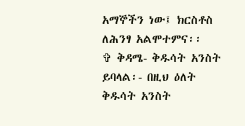አማኞችን ነው፤ ክርስቶስ ለሕንፃ አልሞተምና፡፡
✞ ቅዳሜ- ቅዱሳት አንስት ይባላል፡- በዚህ ዕለት ቅዱሳት አንስት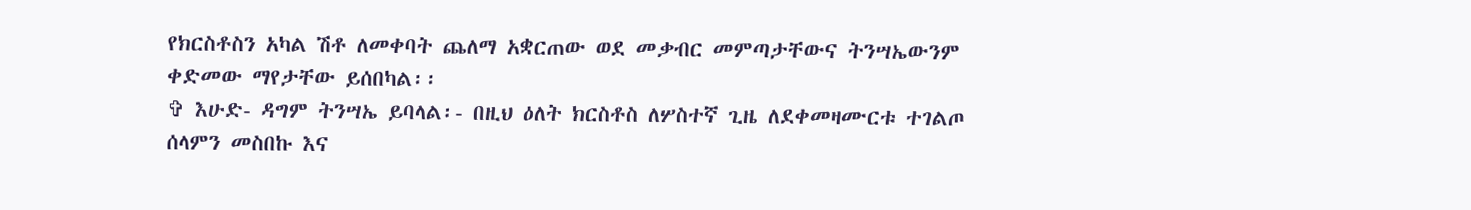የክርስቶስን አካል ሽቶ ለመቀባት ጨለማ አቋርጠው ወደ መቃብር መምጣታቸውና ትንሣኤውንም ቀድመው ማየታቸው ይሰበካል፡፡
✞ እሁድ- ዳግም ትንሣኤ ይባላል፡- በዚህ ዕለት ክርስቶስ ለሦስተኛ ጊዜ ለደቀመዛሙርቱ ተገልጦ ሰላምን መስበኩ እና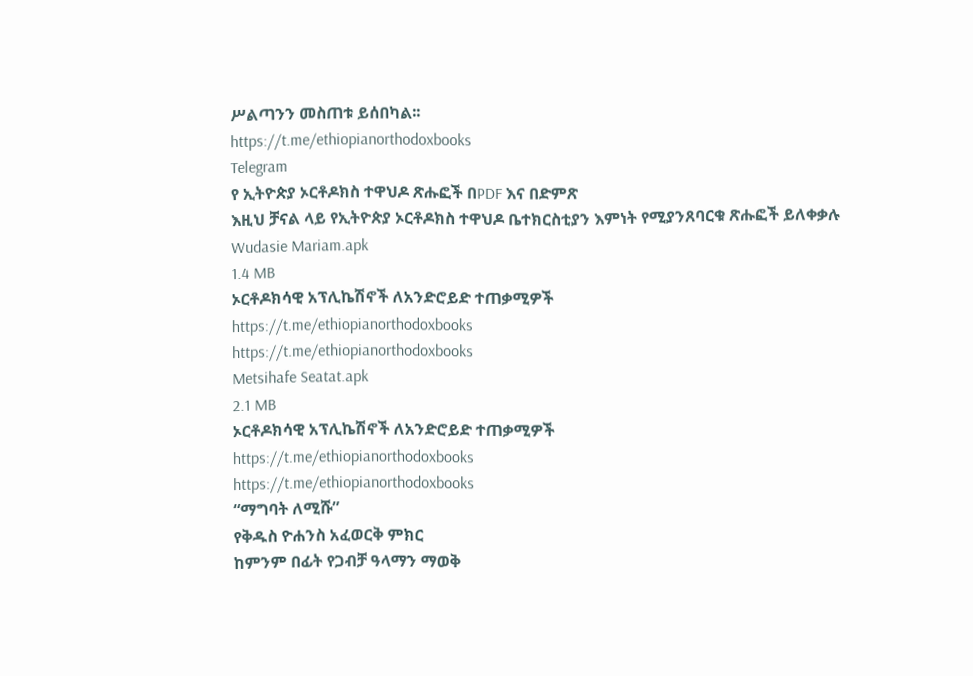ሥልጣንን መስጠቱ ይሰበካል፡፡
https://t.me/ethiopianorthodoxbooks
Telegram
የ ኢትዮጵያ ኦርቶዶክስ ተዋህዶ ጽሑፎች በPDF እና በድምጽ
እዚህ ቻናል ላይ የኢትዮጵያ ኦርቶዶክስ ተዋህዶ ቤተክርስቲያን እምነት የሚያንጸባርቁ ጽሑፎች ይለቀቃሉ
Wudasie Mariam.apk
1.4 MB
ኦርቶዶክሳዊ አፕሊኬሽኖች ለአንድሮይድ ተጠቃሚዎች
https://t.me/ethiopianorthodoxbooks
https://t.me/ethiopianorthodoxbooks
Metsihafe Seatat.apk
2.1 MB
ኦርቶዶክሳዊ አፕሊኬሽኖች ለአንድሮይድ ተጠቃሚዎች
https://t.me/ethiopianorthodoxbooks
https://t.me/ethiopianorthodoxbooks
“ማግባት ለሚሹ”
የቅዱስ ዮሐንስ አፈወርቅ ምክር
ከምንም በፊት የጋብቻ ዓላማን ማወቅ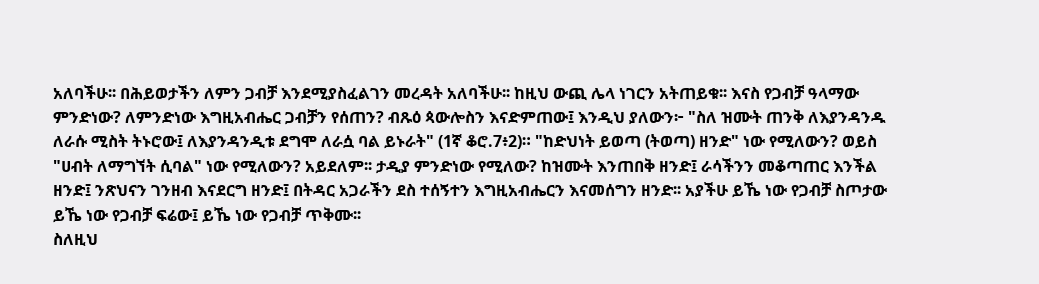አለባችሁ፡፡ በሕይወታችን ለምን ጋብቻ እንደሚያስፈልገን መረዳት አለባችሁ፡፡ ከዚህ ውጪ ሌላ ነገርን አትጠይቁ፡፡ እናስ የጋብቻ ዓላማው ምንድነው? ለምንድነው እግዚአብሔር ጋብቻን የሰጠን? ብጹዕ ጳውሎስን እናድምጠው፤ እንዲህ ያለውን፦ "ስለ ዝሙት ጠንቅ ለእያንዳንዱ ለራሱ ሚስት ትኑሮው፤ ለእያንዳንዲቱ ደግሞ ለራሷ ባል ይኑራት" (1ኛ ቆሮ.7፥2)። "ከድህነት ይወጣ (ትወጣ) ዘንድ" ነው የሚለውን? ወይስ "ሀብት ለማግኘት ሲባል" ነው የሚለውን? አይደለም፡፡ ታዲያ ምንድነው የሚለው? ከዝሙት እንጠበቅ ዘንድ፤ ራሳችንን መቆጣጠር እንችል ዘንድ፤ ንጽህናን ገንዘብ እናደርግ ዘንድ፤ በትዳር አጋራችን ደስ ተሰኝተን እግዚአብሔርን እናመሰግን ዘንድ፡፡ አያችሁ ይኼ ነው የጋብቻ ስጦታው ይኼ ነው የጋብቻ ፍሬው፤ ይኼ ነው የጋብቻ ጥቅሙ፡፡
ስለዚህ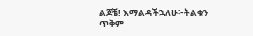ልጆቼ! እማልዳችኋለሁ፦ትልቁን ጥቅም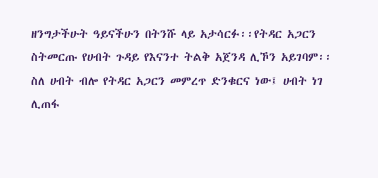ዘንግታችሁት ዓይናችሁን በትንሹ ላይ አታሳርፉ፡፡የትዳር አጋርን ስትመርጡ የሀብት ጉዳይ የእናንተ ትልቅ አጀንዳ ሊኾን አይገባም፡፡ ስለ ሀብት ብሎ የትዳር አጋርን መምረጥ ድንቁርና ነው፤ ሀብት ነገ ሊጠፋ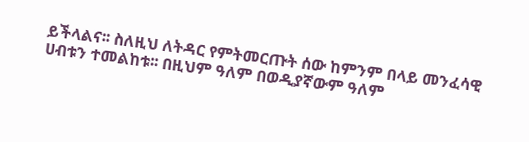ይችላልና፡፡ ስለዚህ ለትዳር የምትመርጡት ሰው ከምንም በላይ መንፈሳዊ ሀብቱን ተመልከቱ፡፡ በዚህም ዓለም በወዲያኛውም ዓለም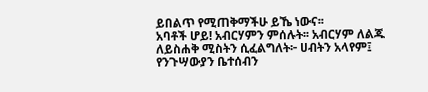ይበልጥ የሚጠቅማችሁ ይኼ ነውና፡፡
አባቶች ሆይ! አብርሃምን ምሰሉት፡፡ አብርሃም ለልጁ ለይስሐቅ ሚስትን ሲፈልግለት፦ ሀብትን አላየም፤ የንጉሣውያን ቤተሰብን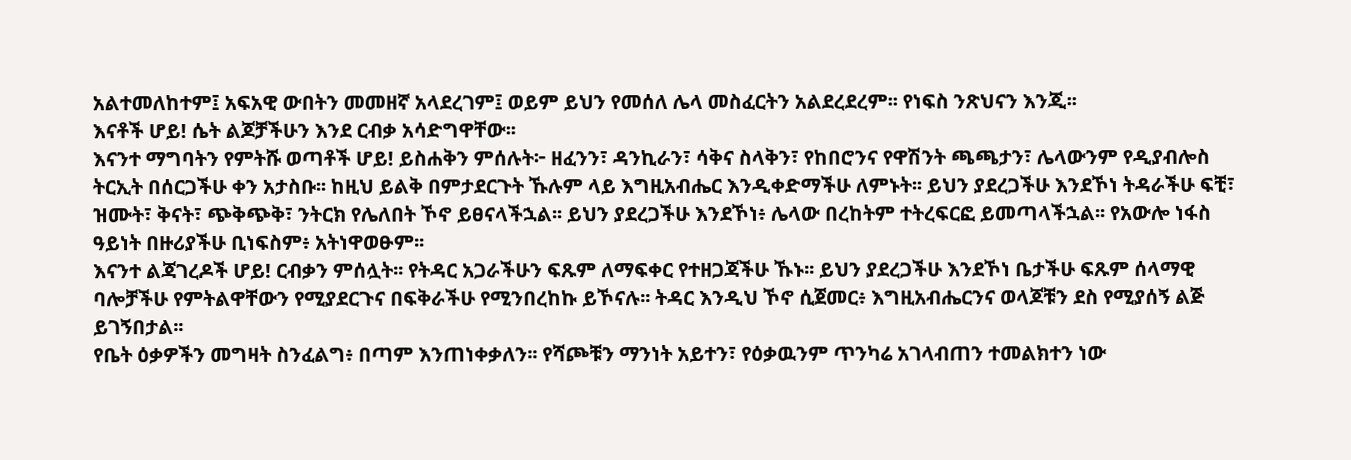አልተመለከተም፤ አፍአዊ ውበትን መመዘኛ አላደረገም፤ ወይም ይህን የመሰለ ሌላ መስፈርትን አልደረደረም፡፡ የነፍስ ንጽህናን እንጂ፡፡
እናቶች ሆይ! ሴት ልጆቻችሁን እንደ ርብቃ አሳድግዋቸው፡፡
እናንተ ማግባትን የምትሹ ወጣቶች ሆይ! ይስሐቅን ምሰሉት፦ ዘፈንን፣ ዳንኪራን፣ ሳቅና ስላቅን፣ የከበሮንና የዋሽንት ጫጫታን፣ ሌላውንም የዲያብሎስ ትርኢት በሰርጋችሁ ቀን አታስቡ፡፡ ከዚህ ይልቅ በምታደርጉት ኹሉም ላይ እግዚአብሔር እንዲቀድማችሁ ለምኑት፡፡ ይህን ያደረጋችሁ እንደኾነ ትዳራችሁ ፍቺ፣ ዝሙት፣ ቅናት፣ ጭቅጭቅ፣ ንትርክ የሌለበት ኾኖ ይፀናላችኋል፡፡ ይህን ያደረጋችሁ እንደኾነ፥ ሌላው በረከትም ተትረፍርፎ ይመጣላችኋል፡፡ የአውሎ ነፋስ ዓይነት በዙሪያችሁ ቢነፍስም፥ አትነዋወፁም፡፡
እናንተ ልጃገረዶች ሆይ! ርብቃን ምሰሏት፡፡ የትዳር አጋራችሁን ፍጹም ለማፍቀር የተዘጋጃችሁ ኹኑ፡፡ ይህን ያደረጋችሁ እንደኾነ ቤታችሁ ፍጹም ሰላማዊ ባሎቻችሁ የምትልዋቸውን የሚያደርጉና በፍቅራችሁ የሚንበረከኩ ይኾናሉ፡፡ ትዳር እንዲህ ኾኖ ሲጀመር፥ እግዚአብሔርንና ወላጆቹን ደስ የሚያሰኝ ልጅ ይገኝበታል፡፡
የቤት ዕቃዎችን መግዛት ስንፈልግ፥ በጣም እንጠነቀቃለን፡፡ የሻጮቹን ማንነት አይተን፣ የዕቃዉንም ጥንካሬ አገላብጠን ተመልክተን ነው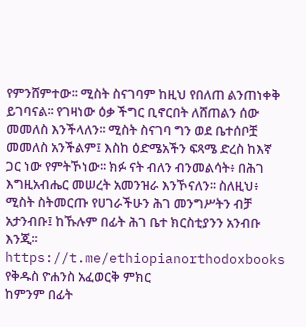የምንሸምተው፡፡ ሚስት ስናገባም ከዚህ የበለጠ ልንጠነቀቅ ይገባናል፡፡ የገዛነው ዕቃ ችግር ቢኖርበት ለሸጠልን ሰው መመለስ እንችላለን፡፡ ሚስት ስናገባ ግን ወደ ቤተሰቦቿ መመለስ አንችልም፤ እስከ ዕድሜአችን ፍጻሜ ድረስ ከእኛ ጋር ነው የምትኾነው፡፡ ክፉ ናት ብለን ብንመልሳት፥ በሕገ እግዚአብሔር መሠረት አመንዝራ እንኾናለን፡፡ ስለዚህ፥ ሚስት ስትመርጡ የሀገራችሁን ሕገ መንግሥትን ብቻ አታንብቡ፤ ከኹሉም በፊት ሕገ ቤተ ክርስቲያንን አንብቡ እንጂ፡፡ https://t.me/ethiopianorthodoxbooks
የቅዱስ ዮሐንስ አፈወርቅ ምክር
ከምንም በፊት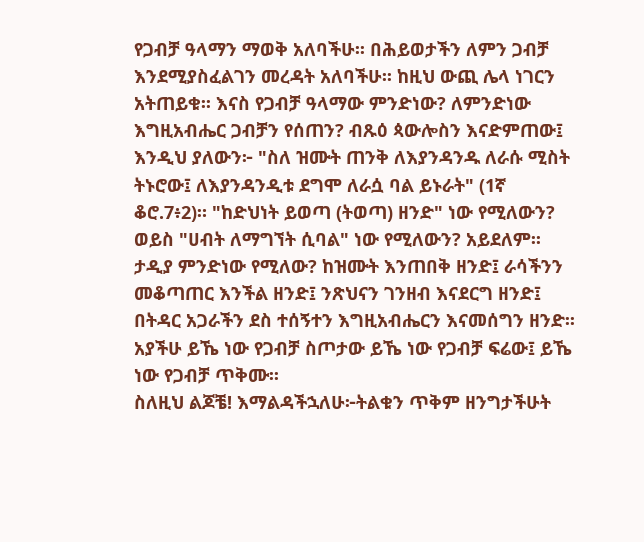የጋብቻ ዓላማን ማወቅ አለባችሁ፡፡ በሕይወታችን ለምን ጋብቻ እንደሚያስፈልገን መረዳት አለባችሁ፡፡ ከዚህ ውጪ ሌላ ነገርን አትጠይቁ፡፡ እናስ የጋብቻ ዓላማው ምንድነው? ለምንድነው እግዚአብሔር ጋብቻን የሰጠን? ብጹዕ ጳውሎስን እናድምጠው፤ እንዲህ ያለውን፦ "ስለ ዝሙት ጠንቅ ለእያንዳንዱ ለራሱ ሚስት ትኑሮው፤ ለእያንዳንዲቱ ደግሞ ለራሷ ባል ይኑራት" (1ኛ ቆሮ.7፥2)። "ከድህነት ይወጣ (ትወጣ) ዘንድ" ነው የሚለውን? ወይስ "ሀብት ለማግኘት ሲባል" ነው የሚለውን? አይደለም፡፡ ታዲያ ምንድነው የሚለው? ከዝሙት እንጠበቅ ዘንድ፤ ራሳችንን መቆጣጠር እንችል ዘንድ፤ ንጽህናን ገንዘብ እናደርግ ዘንድ፤ በትዳር አጋራችን ደስ ተሰኝተን እግዚአብሔርን እናመሰግን ዘንድ፡፡ አያችሁ ይኼ ነው የጋብቻ ስጦታው ይኼ ነው የጋብቻ ፍሬው፤ ይኼ ነው የጋብቻ ጥቅሙ፡፡
ስለዚህ ልጆቼ! እማልዳችኋለሁ፦ትልቁን ጥቅም ዘንግታችሁት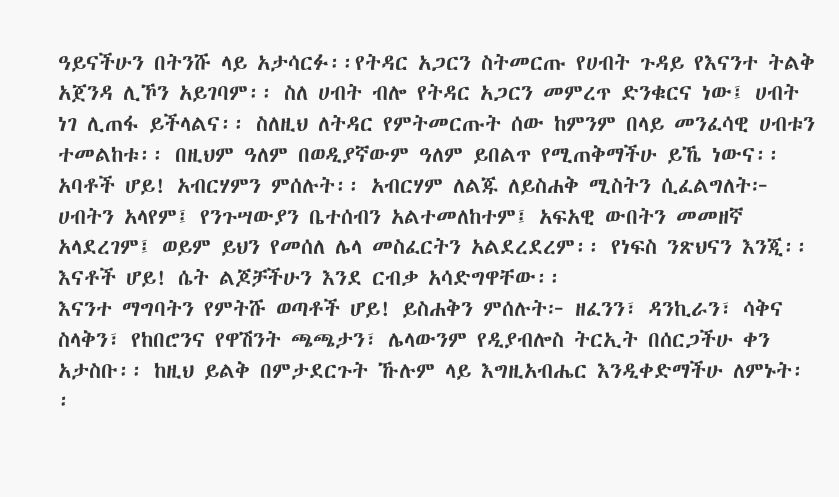ዓይናችሁን በትንሹ ላይ አታሳርፉ፡፡የትዳር አጋርን ስትመርጡ የሀብት ጉዳይ የእናንተ ትልቅ አጀንዳ ሊኾን አይገባም፡፡ ስለ ሀብት ብሎ የትዳር አጋርን መምረጥ ድንቁርና ነው፤ ሀብት ነገ ሊጠፋ ይችላልና፡፡ ስለዚህ ለትዳር የምትመርጡት ሰው ከምንም በላይ መንፈሳዊ ሀብቱን ተመልከቱ፡፡ በዚህም ዓለም በወዲያኛውም ዓለም ይበልጥ የሚጠቅማችሁ ይኼ ነውና፡፡
አባቶች ሆይ! አብርሃምን ምሰሉት፡፡ አብርሃም ለልጁ ለይስሐቅ ሚስትን ሲፈልግለት፦ ሀብትን አላየም፤ የንጉሣውያን ቤተሰብን አልተመለከተም፤ አፍአዊ ውበትን መመዘኛ አላደረገም፤ ወይም ይህን የመሰለ ሌላ መስፈርትን አልደረደረም፡፡ የነፍስ ንጽህናን እንጂ፡፡
እናቶች ሆይ! ሴት ልጆቻችሁን እንደ ርብቃ አሳድግዋቸው፡፡
እናንተ ማግባትን የምትሹ ወጣቶች ሆይ! ይስሐቅን ምሰሉት፦ ዘፈንን፣ ዳንኪራን፣ ሳቅና ስላቅን፣ የከበሮንና የዋሽንት ጫጫታን፣ ሌላውንም የዲያብሎስ ትርኢት በሰርጋችሁ ቀን አታስቡ፡፡ ከዚህ ይልቅ በምታደርጉት ኹሉም ላይ እግዚአብሔር እንዲቀድማችሁ ለምኑት፡፡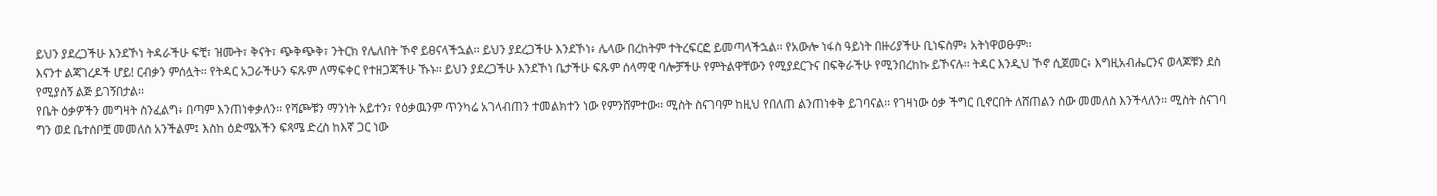ይህን ያደረጋችሁ እንደኾነ ትዳራችሁ ፍቺ፣ ዝሙት፣ ቅናት፣ ጭቅጭቅ፣ ንትርክ የሌለበት ኾኖ ይፀናላችኋል፡፡ ይህን ያደረጋችሁ እንደኾነ፥ ሌላው በረከትም ተትረፍርፎ ይመጣላችኋል፡፡ የአውሎ ነፋስ ዓይነት በዙሪያችሁ ቢነፍስም፥ አትነዋወፁም፡፡
እናንተ ልጃገረዶች ሆይ! ርብቃን ምሰሏት፡፡ የትዳር አጋራችሁን ፍጹም ለማፍቀር የተዘጋጃችሁ ኹኑ፡፡ ይህን ያደረጋችሁ እንደኾነ ቤታችሁ ፍጹም ሰላማዊ ባሎቻችሁ የምትልዋቸውን የሚያደርጉና በፍቅራችሁ የሚንበረከኩ ይኾናሉ፡፡ ትዳር እንዲህ ኾኖ ሲጀመር፥ እግዚአብሔርንና ወላጆቹን ደስ የሚያሰኝ ልጅ ይገኝበታል፡፡
የቤት ዕቃዎችን መግዛት ስንፈልግ፥ በጣም እንጠነቀቃለን፡፡ የሻጮቹን ማንነት አይተን፣ የዕቃዉንም ጥንካሬ አገላብጠን ተመልክተን ነው የምንሸምተው፡፡ ሚስት ስናገባም ከዚህ የበለጠ ልንጠነቀቅ ይገባናል፡፡ የገዛነው ዕቃ ችግር ቢኖርበት ለሸጠልን ሰው መመለስ እንችላለን፡፡ ሚስት ስናገባ ግን ወደ ቤተሰቦቿ መመለስ አንችልም፤ እስከ ዕድሜአችን ፍጻሜ ድረስ ከእኛ ጋር ነው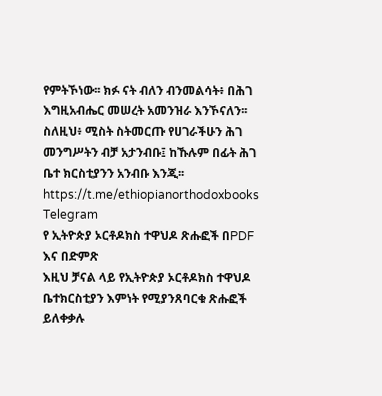የምትኾነው፡፡ ክፉ ናት ብለን ብንመልሳት፥ በሕገ እግዚአብሔር መሠረት አመንዝራ እንኾናለን፡፡ ስለዚህ፥ ሚስት ስትመርጡ የሀገራችሁን ሕገ መንግሥትን ብቻ አታንብቡ፤ ከኹሉም በፊት ሕገ ቤተ ክርስቲያንን አንብቡ እንጂ፡፡ https://t.me/ethiopianorthodoxbooks
Telegram
የ ኢትዮጵያ ኦርቶዶክስ ተዋህዶ ጽሑፎች በPDF እና በድምጽ
እዚህ ቻናል ላይ የኢትዮጵያ ኦርቶዶክስ ተዋህዶ ቤተክርስቲያን እምነት የሚያንጸባርቁ ጽሑፎች ይለቀቃሉ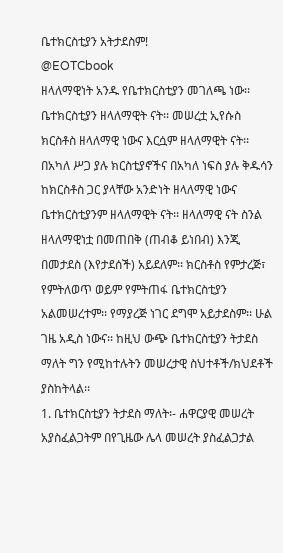ቤተክርስቲያን አትታደስም!
@EOTCbook
ዘላለማዊነት አንዱ የቤተክርስቲያን መገለጫ ነው፡፡ ቤተክርስቲያን ዘላለማዊት ናት፡፡ መሠረቷ ኢየሱስ ክርስቶስ ዘላለማዊ ነውና እርሷም ዘላለማዊት ናት፡፡ በአካለ ሥጋ ያሉ ክርስቲያኖችና በአካለ ነፍስ ያሉ ቅዱሳን ከክርስቶስ ጋር ያላቸው አንድነት ዘላለማዊ ነውና ቤተክርስቲያንም ዘላለማዊት ናት፡፡ ዘላለማዊ ናት ስንል ዘላለማዊነቷ በመጠበቅ (ጠብቆ ይነበብ) እንጂ በመታደስ (እየታደሰች) አይደለም፡፡ ክርስቶስ የምታረጅ፣ የምትለወጥ ወይም የምትጠፋ ቤተክርስቲያን አልመሠረተም፡፡ የማያረጅ ነገር ደግሞ አይታደስም፡፡ ሁል ገዜ አዲስ ነውና፡፡ ከዚህ ውጭ ቤተክርስቲያን ትታደስ ማለት ግን የሚከተሉትን መሠረታዊ ስህተቶች/ክህደቶች ያስከትላል፡፡
1. ቤተክርስቲያን ትታደስ ማለት፡- ሐዋርያዊ መሠረት አያስፈልጋትም በየጊዜው ሌላ መሠረት ያስፈልጋታል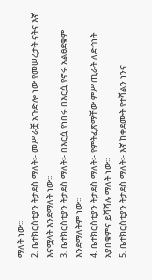ማለት ነው፡፡
2. ቤተክርስቲያን ትታደስ ማለት፡- መሥራቿ አጉድሎ ነው የመሠረታት ናትና እኛ እናሟላት እንደማለት ነው፡፡
3. ቤተክርስቲያን ትታደስ ማለት፡- በእርሷ የነበሩ በእርሷ የኖሩ አልፀደቁም እንደማለትም ነው፡፡
4. ቤተክርስቲያን ትታደስ ማለት፡- የምትፈጽማቸው ምሥጢራት ለድኅነት አያበቁምና ይሻሻሉ ማለት ነው፡፡
5. ቤተክርስቲያን ትታደስ ማለት፡- እኛ ከቀደሙት የተሻልን ነንና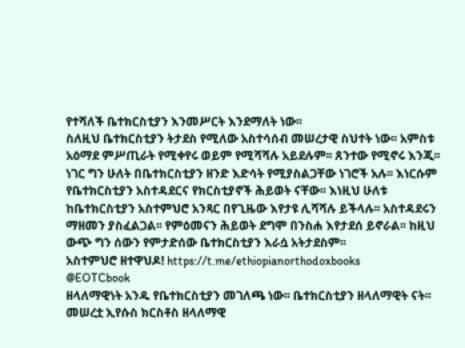የተሻለች ቤተክርስቲያን እንመሥርት እንደማለት ነው፡፡
ስለዚህ ቤተክርስቲያን ትታደስ የሚለው አስተሳሰብ መሠረታዊ ስህተት ነው፡፡ አምስቱ አዕማደ ምሥጢራት የሚቀየሩ ወይም የሚሻሻሉ አይደሉም፡፡ ጸንተው የሚኖሩ እንጂ፡፡ ነገር ግን ሁለት በቤተክርስቲያን ዘንድ እድሳት የሚያስልጋቸው ነገሮች አሉ፡፡ እነርሱም የቤተክርስቲያን አስተዳደርና የክርስቲያኖች ሕይወት ናቸው፡፡ እነዚህ ሁለቱ ከቤተክርስቲያን አስተምህሮ አንጻር በየጊዜው እየታዩ ሊሻሻሉ ይችላሉ፡፡ አስተዳደሩን ማዘመን ያስፈልጋል፡፡ የምዕመናን ሕይወት ደግሞ በንስሐ እየታደሰ ይኖራል፡፡ ከዚህ ውጭ ግን ሰውን የምታድሰው ቤተክርስቲያን እራሷ አትታደስም፡፡
አስተምህሮ ዘተዋህዶ! https://t.me/ethiopianorthodoxbooks
@EOTCbook
ዘላለማዊነት አንዱ የቤተክርስቲያን መገለጫ ነው፡፡ ቤተክርስቲያን ዘላለማዊት ናት፡፡ መሠረቷ ኢየሱስ ክርስቶስ ዘላለማዊ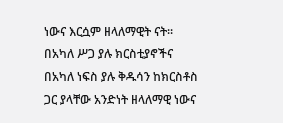ነውና እርሷም ዘላለማዊት ናት፡፡ በአካለ ሥጋ ያሉ ክርስቲያኖችና በአካለ ነፍስ ያሉ ቅዱሳን ከክርስቶስ ጋር ያላቸው አንድነት ዘላለማዊ ነውና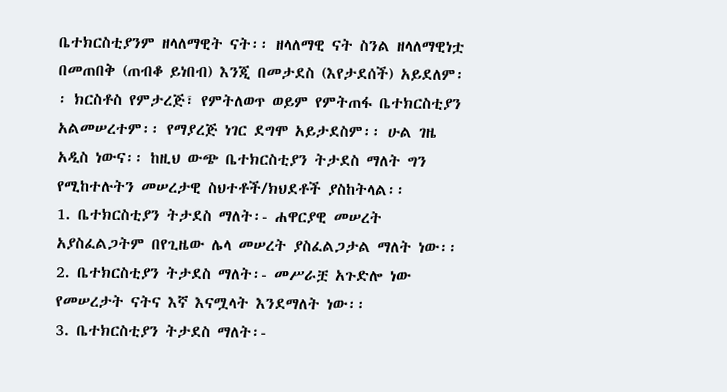ቤተክርስቲያንም ዘላለማዊት ናት፡፡ ዘላለማዊ ናት ስንል ዘላለማዊነቷ በመጠበቅ (ጠብቆ ይነበብ) እንጂ በመታደስ (እየታደሰች) አይደለም፡፡ ክርስቶስ የምታረጅ፣ የምትለወጥ ወይም የምትጠፋ ቤተክርስቲያን አልመሠረተም፡፡ የማያረጅ ነገር ደግሞ አይታደስም፡፡ ሁል ገዜ አዲስ ነውና፡፡ ከዚህ ውጭ ቤተክርስቲያን ትታደስ ማለት ግን የሚከተሉትን መሠረታዊ ስህተቶች/ክህደቶች ያስከትላል፡፡
1. ቤተክርስቲያን ትታደስ ማለት፡- ሐዋርያዊ መሠረት አያስፈልጋትም በየጊዜው ሌላ መሠረት ያስፈልጋታል ማለት ነው፡፡
2. ቤተክርስቲያን ትታደስ ማለት፡- መሥራቿ አጉድሎ ነው የመሠረታት ናትና እኛ እናሟላት እንደማለት ነው፡፡
3. ቤተክርስቲያን ትታደስ ማለት፡-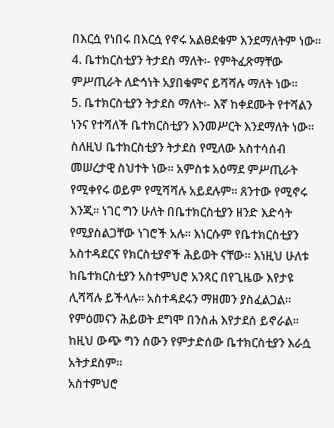በእርሷ የነበሩ በእርሷ የኖሩ አልፀደቁም እንደማለትም ነው፡፡
4. ቤተክርስቲያን ትታደስ ማለት፡- የምትፈጽማቸው ምሥጢራት ለድኅነት አያበቁምና ይሻሻሉ ማለት ነው፡፡
5. ቤተክርስቲያን ትታደስ ማለት፡- እኛ ከቀደሙት የተሻልን ነንና የተሻለች ቤተክርስቲያን እንመሥርት እንደማለት ነው፡፡
ስለዚህ ቤተክርስቲያን ትታደስ የሚለው አስተሳሰብ መሠረታዊ ስህተት ነው፡፡ አምስቱ አዕማደ ምሥጢራት የሚቀየሩ ወይም የሚሻሻሉ አይደሉም፡፡ ጸንተው የሚኖሩ እንጂ፡፡ ነገር ግን ሁለት በቤተክርስቲያን ዘንድ እድሳት የሚያስልጋቸው ነገሮች አሉ፡፡ እነርሱም የቤተክርስቲያን አስተዳደርና የክርስቲያኖች ሕይወት ናቸው፡፡ እነዚህ ሁለቱ ከቤተክርስቲያን አስተምህሮ አንጻር በየጊዜው እየታዩ ሊሻሻሉ ይችላሉ፡፡ አስተዳደሩን ማዘመን ያስፈልጋል፡፡ የምዕመናን ሕይወት ደግሞ በንስሐ እየታደሰ ይኖራል፡፡ ከዚህ ውጭ ግን ሰውን የምታድሰው ቤተክርስቲያን እራሷ አትታደስም፡፡
አስተምህሮ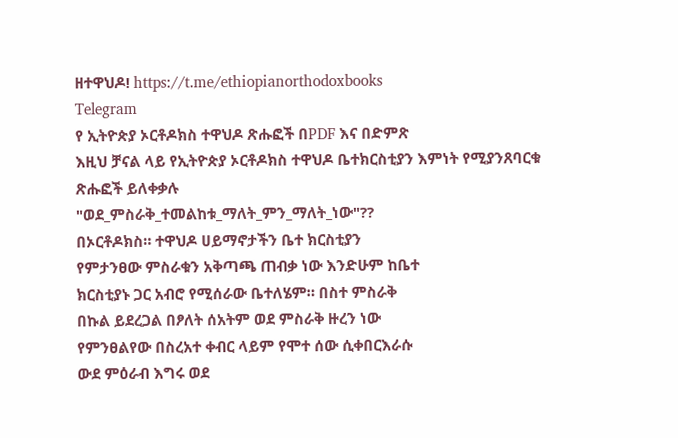ዘተዋህዶ! https://t.me/ethiopianorthodoxbooks
Telegram
የ ኢትዮጵያ ኦርቶዶክስ ተዋህዶ ጽሑፎች በPDF እና በድምጽ
እዚህ ቻናል ላይ የኢትዮጵያ ኦርቶዶክስ ተዋህዶ ቤተክርስቲያን እምነት የሚያንጸባርቁ ጽሑፎች ይለቀቃሉ
"ወደ_ምስራቅ_ተመልከቱ_ማለት_ምን_ማለት_ነው"??
በኦርቶዶክስ። ተዋህዶ ሀይማኖታችን ቤተ ክርስቲያን
የምታንፀው ምስራቁን አቅጣጫ ጠብቃ ነው እንድሁም ከቤተ
ክርስቲያኑ ጋር አብሮ የሚሰራው ቤተለሄም። በስተ ምስራቅ
በኩል ይደረጋል በፆለት ሰአትም ወደ ምስራቅ ዙረን ነው
የምንፀልየው በስረአተ ቀብር ላይም የሞተ ሰው ሲቀበርእራሱ
ውደ ምዕራብ እግሩ ወደ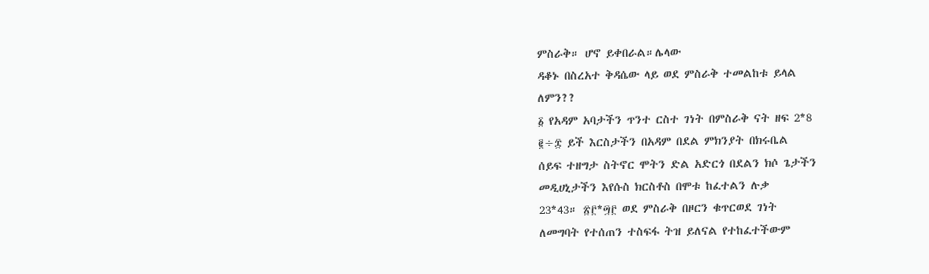ምስራቅ። ሆኖ ይቀበራል።ሌላው
ዳቆኑ በስረአተ ቅዳሴው ላይ ወደ ምስራቅ ተመልከቱ ይላል
ለምን??
፩ የአዳም አባታችን ጥንተ ርስተ ገነት በምስራቅ ናት ዘፍ 2*8
፪÷፰ ይች እርስታችን በአዳም በደል ምክንያት በክሩቤል
ሰይፍ ተዘግታ ስትኖር ሞትን ድል አድርጎ በደልን ክሶ ጌታችን
መዲሀኒታችን እየሱስ ክርስቶስ በሞቱ ከፈተልን ሉቃ
23*43። ፳፫*፵፫ ወደ ምስራቅ በዞርን ቁጥርወደ ገነት
ለመግባት የተሰጠን ተስፍፋ ትዝ ይለናል የተከፈተችውም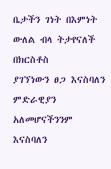ቤታችን ገነት በእምነት ውለል ብላ ትታየናለች በክርስቶስ
ያገኘነውን ፀጋ እናስባለን ምድራዊያን አለመሆናችንንም
እናስባለን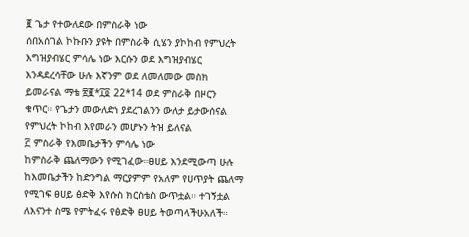፪ ጌታ የተውለደው በምስራቅ ነው
ሰበአሰገል ኮኩቡን ያዩት በምስራቅ ሲሄን ያኮከብ የምህረት
እግዝያብሄር ምሳሌ ነው እርሱን ወደ እግዝያብሄር
እንዳደረሳቸው ሁሉ እኛንም ወደ ለመለመው መስክ
ይመራናል ማቴ ፳፪*፲፬ 22*14 ወደ ምስራቅ በዞርን
ቁጥር። የጌታን መውለድነ ያደረገልንን ውለታ ይታውሰናል
የምህረት ኮከብ እየመራን መሆኑን ትዝ ይለናል
፫ ምስራቅ የእመቤታችን ምሳሌ ነው
ከምስራቅ ጨለማውን የሚገፈው።ፀሀይ እንደሚውጣ ሁሉ
ከእመቤታችን ከድንግል ማርያምም የአለም የሀጥያት ጨለማ
የሚገፍ ፀሀይ ፅድቅ እየሱስ ክርስቴስ ውጥቷል። ተገኝቷል
ለእናንተ ስሜ የምትፈሩ የፅድቅ ፀሀይ ትወጣላችሁአለች።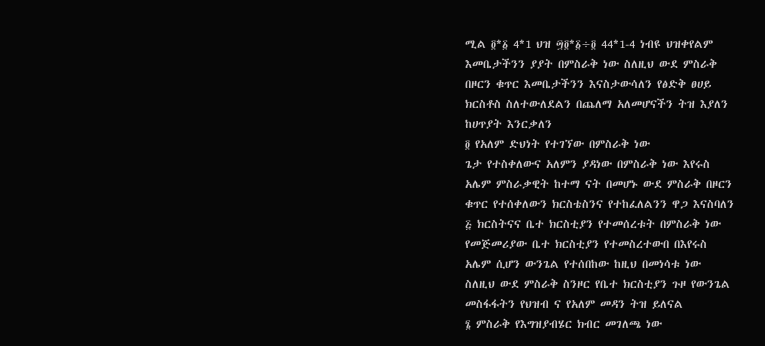ሚል ፬*፩ 4*1 ህዝ ፵፬*፩÷፬ 44*1-4 ነብዩ ህዝቀየልም
እመቤታችንን ያያት በምስራቅ ነው ስለዚህ ውደ ምስራቅ
በዞርን ቁጥር እመቤታችንን እናስታውሳለን የፅድቅ ፀሀይ
ክርስቶስ ስለተውለደልን በጨለማ አለመሆናችን ትዝ እያለን
ከሀጥያት እንርቃለን
፬ የአለም ድህነት የተገኘው በምስራቅ ነው
ጌታ የተስቀለውና አለምን ያዳነው በምስራቅ ነው እየሩስ
አሌም ምስራቃዊት ከተማ ናት በመሆኑ ውደ ምስራቅ በዞርን
ቁጥር የተሰቀለውን ክርስቴስንና የተከፈለልንን ዋጋ እናስባለን
፭ ክርስትናና ቤተ ክርስቲያን የተመሰረቱት በምስራቅ ነው
የመጅመሪያው ቤተ ክርስቲያን የተመስረተውበ በእየሩስ
አሌም ሲሆን ውንጌል የተሰበከው ከዚህ በመነሳቱ ነው
ስለዚህ ውደ ምስራቅ ስንዞር የቤተ ክርስቲያን ጉዞ የውንጌል
መስፋፋትን የህዝብ ና የአለም መዳን ትዝ ይለናል
፮ ምስራቅ የእግዝያብሄር ክብር መገለጫ ነው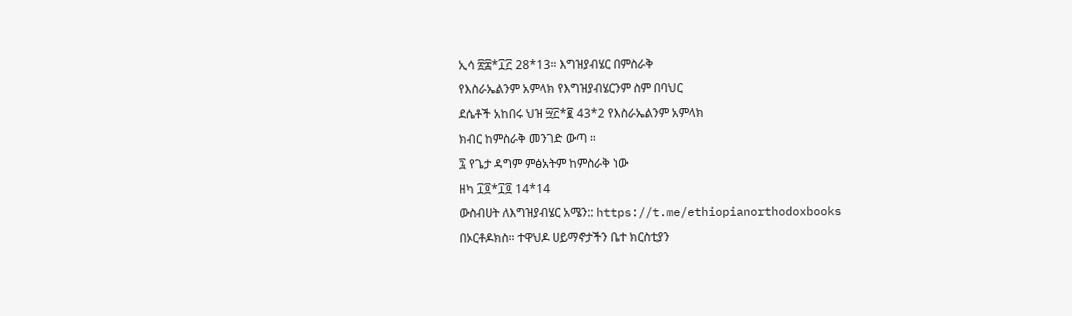ኢሳ ፳፰*፲፫ 28*13። እግዝያብሄር በምስራቅ
የእስራኤልንም አምላክ የእግዝያብሄርንም ስም በባህር
ደሴቶች አከበሩ ህዝ ፵፫*፪ 43*2 የእስራኤልንም አምላክ
ክብር ከምስራቅ መንገድ ውጣ ።
፯ የጌታ ዳግም ምፅአትም ከምስራቅ ነው
ዘካ ፲፬*፲፬ 14*14
ውስብሀት ለእግዝያብሄር አሜን:: https://t.me/ethiopianorthodoxbooks
በኦርቶዶክስ። ተዋህዶ ሀይማኖታችን ቤተ ክርስቲያን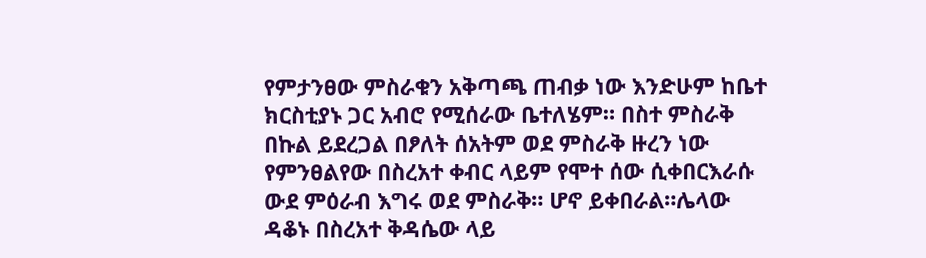የምታንፀው ምስራቁን አቅጣጫ ጠብቃ ነው እንድሁም ከቤተ
ክርስቲያኑ ጋር አብሮ የሚሰራው ቤተለሄም። በስተ ምስራቅ
በኩል ይደረጋል በፆለት ሰአትም ወደ ምስራቅ ዙረን ነው
የምንፀልየው በስረአተ ቀብር ላይም የሞተ ሰው ሲቀበርእራሱ
ውደ ምዕራብ እግሩ ወደ ምስራቅ። ሆኖ ይቀበራል።ሌላው
ዳቆኑ በስረአተ ቅዳሴው ላይ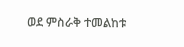ወደ ምስራቅ ተመልከቱ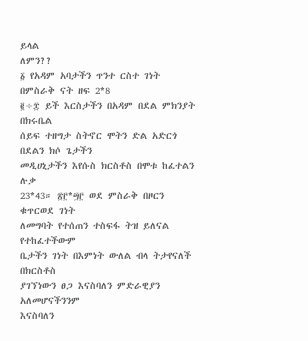ይላል
ለምን??
፩ የአዳም አባታችን ጥንተ ርስተ ገነት በምስራቅ ናት ዘፍ 2*8
፪÷፰ ይች እርስታችን በአዳም በደል ምክንያት በክሩቤል
ሰይፍ ተዘግታ ስትኖር ሞትን ድል አድርጎ በደልን ክሶ ጌታችን
መዲሀኒታችን እየሱስ ክርስቶስ በሞቱ ከፈተልን ሉቃ
23*43። ፳፫*፵፫ ወደ ምስራቅ በዞርን ቁጥርወደ ገነት
ለመግባት የተሰጠን ተስፍፋ ትዝ ይለናል የተከፈተችውም
ቤታችን ገነት በእምነት ውለል ብላ ትታየናለች በክርስቶስ
ያገኘነውን ፀጋ እናስባለን ምድራዊያን አለመሆናችንንም
እናስባለን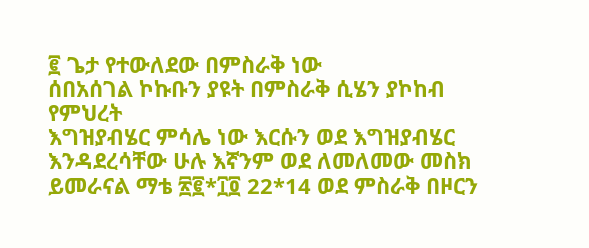፪ ጌታ የተውለደው በምስራቅ ነው
ሰበአሰገል ኮኩቡን ያዩት በምስራቅ ሲሄን ያኮከብ የምህረት
እግዝያብሄር ምሳሌ ነው እርሱን ወደ እግዝያብሄር
እንዳደረሳቸው ሁሉ እኛንም ወደ ለመለመው መስክ
ይመራናል ማቴ ፳፪*፲፬ 22*14 ወደ ምስራቅ በዞርን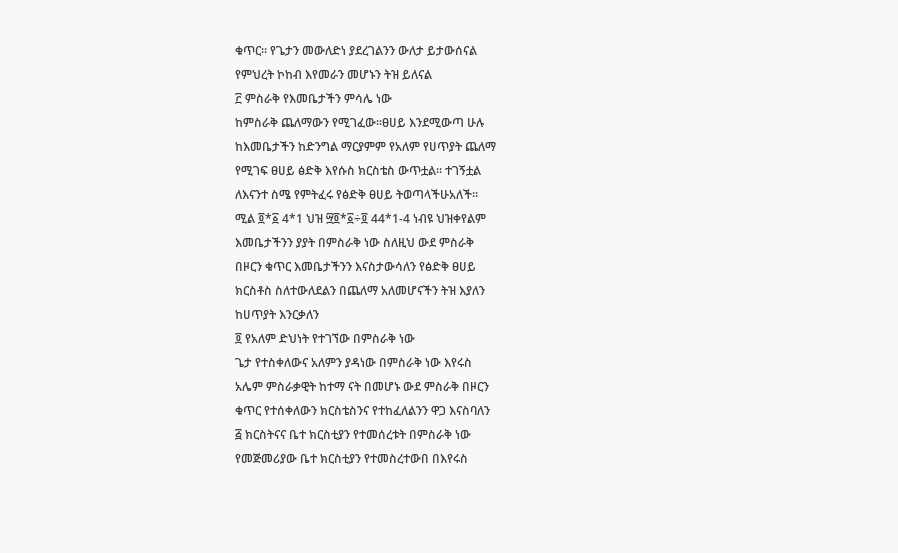ቁጥር። የጌታን መውለድነ ያደረገልንን ውለታ ይታውሰናል
የምህረት ኮከብ እየመራን መሆኑን ትዝ ይለናል
፫ ምስራቅ የእመቤታችን ምሳሌ ነው
ከምስራቅ ጨለማውን የሚገፈው።ፀሀይ እንደሚውጣ ሁሉ
ከእመቤታችን ከድንግል ማርያምም የአለም የሀጥያት ጨለማ
የሚገፍ ፀሀይ ፅድቅ እየሱስ ክርስቴስ ውጥቷል። ተገኝቷል
ለእናንተ ስሜ የምትፈሩ የፅድቅ ፀሀይ ትወጣላችሁአለች።
ሚል ፬*፩ 4*1 ህዝ ፵፬*፩÷፬ 44*1-4 ነብዩ ህዝቀየልም
እመቤታችንን ያያት በምስራቅ ነው ስለዚህ ውደ ምስራቅ
በዞርን ቁጥር እመቤታችንን እናስታውሳለን የፅድቅ ፀሀይ
ክርስቶስ ስለተውለደልን በጨለማ አለመሆናችን ትዝ እያለን
ከሀጥያት እንርቃለን
፬ የአለም ድህነት የተገኘው በምስራቅ ነው
ጌታ የተስቀለውና አለምን ያዳነው በምስራቅ ነው እየሩስ
አሌም ምስራቃዊት ከተማ ናት በመሆኑ ውደ ምስራቅ በዞርን
ቁጥር የተሰቀለውን ክርስቴስንና የተከፈለልንን ዋጋ እናስባለን
፭ ክርስትናና ቤተ ክርስቲያን የተመሰረቱት በምስራቅ ነው
የመጅመሪያው ቤተ ክርስቲያን የተመስረተውበ በእየሩስ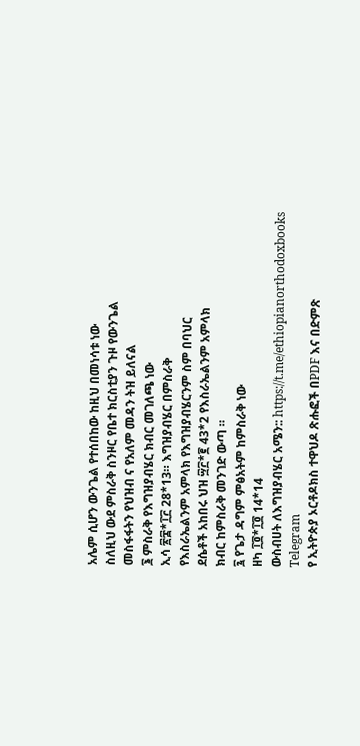አሌም ሲሆን ውንጌል የተሰበከው ከዚህ በመነሳቱ ነው
ስለዚህ ውደ ምስራቅ ስንዞር የቤተ ክርስቲያን ጉዞ የውንጌል
መስፋፋትን የህዝብ ና የአለም መዳን ትዝ ይለናል
፮ ምስራቅ የእግዝያብሄር ክብር መገለጫ ነው
ኢሳ ፳፰*፲፫ 28*13። እግዝያብሄር በምስራቅ
የእስራኤልንም አምላክ የእግዝያብሄርንም ስም በባህር
ደሴቶች አከበሩ ህዝ ፵፫*፪ 43*2 የእስራኤልንም አምላክ
ክብር ከምስራቅ መንገድ ውጣ ።
፯ የጌታ ዳግም ምፅአትም ከምስራቅ ነው
ዘካ ፲፬*፲፬ 14*14
ውስብሀት ለእግዝያብሄር አሜን:: https://t.me/ethiopianorthodoxbooks
Telegram
የ ኢትዮጵያ ኦርቶዶክስ ተዋህዶ ጽሑፎች በPDF እና በድምጽ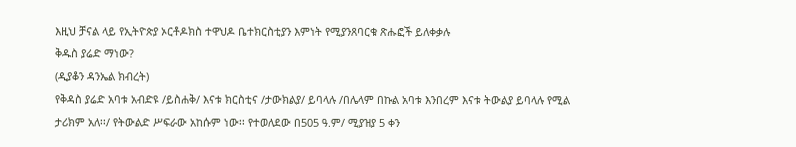እዚህ ቻናል ላይ የኢትዮጵያ ኦርቶዶክስ ተዋህዶ ቤተክርስቲያን እምነት የሚያንጸባርቁ ጽሑፎች ይለቀቃሉ
ቅዱስ ያሬድ ማነው?
(ዲያቆን ዳንኤል ክብረት)
የቅዳስ ያሬድ አባቱ አብድዩ /ይስሐቅ/ እናቱ ክርስቲና /ታውክልያ/ ይባላሉ /በሌላም በኩል አባቱ እንበረም እናቱ ትውልያ ይባላሉ የሚል ታሪክም አለ፡፡/ የትውልድ ሥፍራው አከሱም ነው፡፡ የተወለደው በ505 ዓ.ም/ ሚያዝያ 5 ቀን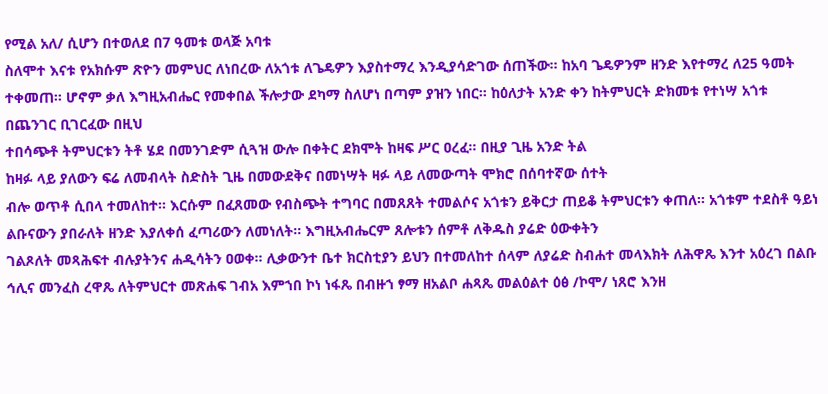የሚል አለ/ ሲሆን በተወለደ በ7 ዓመቱ ወላጅ አባቱ
ስለሞተ እናቱ የአክሱም ጽዮን መምህር ለነበረው ለአጎቱ ለጌዴዎን እያስተማረ እንዲያሳድገው ሰጠችው፡፡ ከአባ ጌዴዎንም ዘንድ እየተማረ ለ25 ዓመት ተቀመጠ፡፡ ሆኖም ቃለ እግዚአብሔር የመቀበል ችሎታው ደካማ ስለሆነ በጣም ያዝን ነበር፡፡ ከዕለታት አንድ ቀን ከትምህርት ድክመቱ የተነሣ አጎቱ በጨንገር ቢገርፈው በዚህ
ተበሳጭቶ ትምህርቱን ትቶ ሄደ በመንገድም ሲጓዝ ውሎ በቀትር ደክሞት ከዛፍ ሥር ዐረፈ፡፡ በዚያ ጊዜ አንድ ትል
ከዛፉ ላይ ያለውን ፍሬ ለመብላት ስድስት ጊዜ በመውደቅና በመነሣት ዛፉ ላይ ለመውጣት ሞክሮ በሰባተኛው ሰተት
ብሎ ወጥቶ ሲበላ ተመለከተ፡፡ እርሱም በፈጸመው የብስጭት ተግባር በመጸጸት ተመልሶና አጎቱን ይቅርታ ጠይቆ ትምህርቱን ቀጠለ፡፡ አጎቱም ተደስቶ ዓይነ ልቡናውን ያበራለት ዘንድ እያለቀሰ ፈጣሪውን ለመነለት፡፡ እግዚአብሔርም ጸሎቱን ሰምቶ ለቅዱስ ያሬድ ዕውቀትን
ገልጾለት መጻሕፍተ ብሉያትንና ሐዲሳትን ዐወቀ፡፡ ሊቃውንተ ቤተ ክርስቲያን ይህን በተመለከተ ሰላም ለያሬድ ስብሐተ መላእክት ለሕዋጼ እንተ አዕረገ በልቡ ኅሊና መንፈስ ረዋጼ ለትምህርተ መጽሐፍ ገብአ እምኀበ ኮነ ነፋጼ በብዙኀ ፃማ ዘአልቦ ሐጻጼ መልዕልተ ዕፅ /ኮሞ/ ነጸሮ እንዘ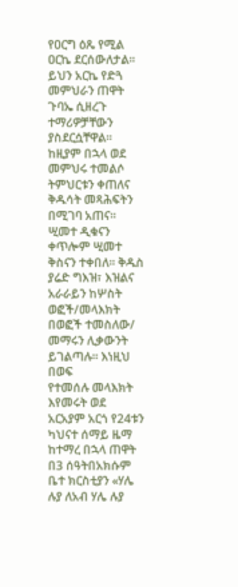የዐርግ ዕጼ የሚል ዐርኬ ደርሰውለታል፡፡ ይህን አርኬ የድጓ መምህራን ጠዋት ጉባኤ ሲዘረጉ ተማሪዎቻቸውን ያስደርሷቸዋል፡፡
ከዚያም በኋላ ወደ መምህሩ ተመልሶ ትምህርቱን ቀጠለና ቅዱሳት መጻሕፍትን በሚገባ አጠና፡፡ ሢመተ ዲቁናን ቀጥሎም ሢመተ ቅስናን ተቀበለ፡፡ ቅዱስ ያሬድ ግእዝ፣ እዝልና አራራይን ከሦስት ወፎች/መላእክት በወፎች ተመስለው/ መማሩን ሊቃውንት ይገልጣሉ፡፡ እነዚህ በወፍ
የተመሰሉ መላእክት እየመሩት ወደ አርአያም አርጎ የ24ቱን ካህናተ ሰማይ ዜማ ከተማረ በኋላ ጠዋት በ3 ሰዓትበአክሱም ቤተ ክርስቲያን «ሃሌ ሉያ ለአብ ሃሌ ሉያ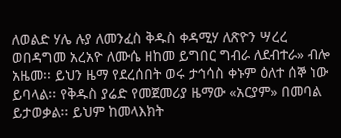ለወልድ ሃሌ ሉያ ለመንፈስ ቅዱስ ቀዳሚሃ ለጽዮን ሣረረ ወበዳግመ አረአዮ ለሙሴ ዘከመ ይግበር ግብራ ለደብተራ» ብሎ
አዜመ፡፡ ይህን ዜማ የደረሰበት ወሩ ታኅሳስ ቀኑም ዕለተ ሰኞ ነው ይባላል፡፡ የቅዱስ ያሬድ የመጀመሪያ ዜማው «አርያም» በመባል ይታወቃል፡፡ ይህም ከመላእክት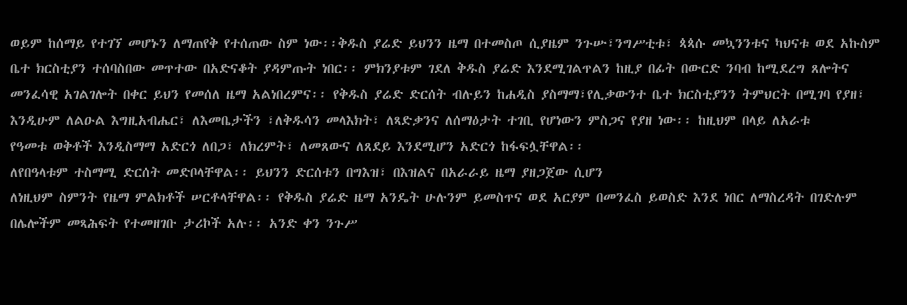ወይም ከሰማይ የተገኘ መሆኑን ለማጠየቅ የተሰጠው ስም ነው፡፡ቅዱስ ያሬድ ይህንን ዜማ በተመስጦ ሲያዜም ንጉሡ፣ንግሥቲቱ፣ ጳጳሱ መኳንንቱና ካህናቱ ወደ አኩስም ቤተ ክርስቲያን ተሰባስበው መጥተው በአድናቆት ያዳምጡት ነበር፡፡ ምክንያቱም ገደለ ቅዱስ ያሬድ እንደሚገልጥልን ከዚያ በፊት በውርድ ንባብ ከሚደረግ ጸሎትና መንፈሳዊ አገልገሎት በቀር ይህን የመሰለ ዜማ አልነበረምና፡፡ የቅዱስ ያሬድ ድርሰት ብሉይን ከሐዲስ ያስማማ፣የሊቃውንተ ቤተ ክርስቲያንን ትምህርት በሚገባ የያዘ፣ እንዲሁም ለልዑል እግዚአብሔር፣ ለእመቤታችን ፣ለቅዱሳን መላእክት፣ ለጻድቃንና ለሰማዕታት ተገቢ የሆነውን ምስጋና የያዘ ነው፡፡ ከዚህም በላይ ለአራቱ
የዓመቱ ወቅቶች እንዲስማማ አድርጎ ለበጋ፣ ለክረምት፣ ለመጸውና ለጸደይ እንደሚሆን አድርጎ ከፋፍሏቸዋል፡፡
ለየበዓላቱም ተስማሚ ድርሰት መድቦላቸዋል፡፡ ይህንን ድርሰቱን በግእዝ፣ በእዝልና በአራራይ ዜማ ያዘጋጀው ሲሆን
ለነዚህም ስምንት የዜማ ምልክቶች ሠርቶላቸዋል፡፡ የቅዱስ ያሬድ ዜማ አንዴት ሁሉንም ይመስጥና ወደ አርያም በመንፈስ ይወስድ እንደ ነበር ለማስረዳት በገድሉም
በሌሎችም መጻሕፍት የተመዘገቡ ታሪኮች አሉ፡፡ አንድ ቀን ንጉሥ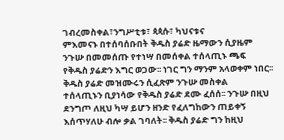ገብረመስቀል፣ንግሥቲቱ፣ ጳጳሱ፣ ካህናቱና
ምእመናኑ በተሰባሰቡበት ቅዱስ ያሬድ ዜማውን ሲያዜም ንጉሡ በመመሰጡ የተነሣ በመሰቀል ተሰላጢኑ ጫፍ
የቅዱስ ያሬድን እግር ወጋው፡፡ ነገር ግን ማንም አላወቀም ነበር፡፡ ቅዱስ ያሬድ መዝሙሩን ሲፈጽም ንጉሡ መስቀል
ተሰላጢኑን ቢያነሳው የቅዱስ ያሬድ ደሙ ፈሰሰ፡፡ ንጉሡ በዚህ ደንግጦ ለዚህ ካሣ ይሆን ዘንድ የፈለግከውን ጠይቀኝ እሰጥሃለሁ ብሎ ቃል ገባለት፡፡ ቅዱስ ያሬድ ግን ከዚህ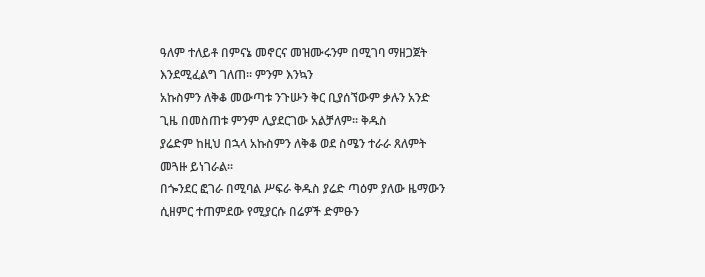ዓለም ተለይቶ በምናኔ መኖርና መዝሙሩንም በሚገባ ማዘጋጀት እንደሚፈልግ ገለጠ፡፡ ምንም እንኳን
አኩስምን ለቅቆ መውጣቱ ንጉሡን ቅር ቢያሰኘውም ቃሉን አንድ ጊዜ በመስጠቱ ምንም ሊያደርገው አልቻለም፡፡ ቅዱስ
ያሬድም ከዚህ በኋላ አኩስምን ለቅቆ ወደ ስሜን ተራራ ጸለምት መጓዙ ይነገራል፡፡
በጐንደር ፎገራ በሚባል ሥፍራ ቅዱስ ያሬድ ጣዕም ያለው ዜማውን ሲዘምር ተጠምደው የሚያርሱ በሬዎች ድምፁን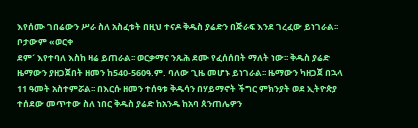እየሰሙ ገበሬውን ሥራ ስለ አስፈቱት በዚህ ተናዶ ቅዱስ ያሬድን በጅራፍ እንደ ገረፈው ይነገራል፡፡ ቦታውም «ወርቀ
ደም´ እየተባለ እስከ ዛሬ ይጠራል፡፡ ወርቃማና ንጹሕ ደሙ የፈሰሰበት ማለት ነው፡፡ ቅዱስ ያሬድ ዜማውን ያዘጋጀበት ዘመን ከ540-560ዓ.ም. ባለው ጊዜ መሆኑ ይነገራል፡፡ ዜማውን ካዘጋጀ በኋላ 11 ዓመት አስተምሯል፡፡ በእርሱ ዘመን ተሰዓቱ ቅዱሳን በሃይማኖት ችግር ምክንያት ወደ ኢትዮጵያ ተሰደው መጥተው ስለ ነበር ቅዱስ ያሬድ ከአንዱ ከአባ ጰንጠሌዎን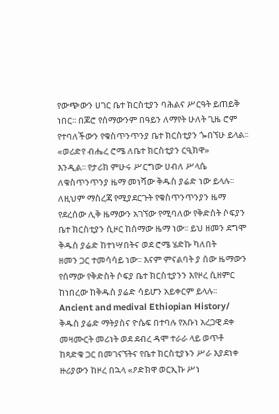የውጭውን ሀገር ቤተ ክርስቲያን ባሕልና ሥርዓት ይጠይቅ ነበር፡፡ በጆሮ የሰማውንም በዓይን ለማየት ሁለት ጊዜ ሮም የተባለችውን የቁስጥንጥንያ ቤተ ክርስቲያን ጐበኘሁ ይላል፡፡ «ወሪድየ ብሔረ ሮሜ ለቤተ ክርስቲያን ርዒክዋ»
እንዲል፡፡ የታሪክ ምሁሩ ሥርግው ሀብለ ሥላሴ ለቁስጥንጥንያ ዜማ መነሻው ቅዱስ ያሬድ ነው ይላሉ፡፡ ለዚህም ማስረጃ የሚያደርጉት የቁስጥንጥንያን ዜማ
የደረሰው ሊቅ ዜማውን አገኘው የሚባለው የቅድስት ሶፍያን
ቤተ ክርስቲያን ሲዞር ከሰማው ዜማ ነው፡፡ ይህ ዘመን ደግሞ ቅዱስ ያሬድ ከተነሣበትና ወደ ሮሜ ሄድኩ ካለበት
ዘመን ጋር ተመሳሳይ ነው፡፡ እናም ምናልባት ያ ሰው ዜማውን የሰማው የቅድስት ሶፍያ ቤተ ክርስቲያንን እየዞረ ሲዘምር ከነበረው ከቅዱስ ያሬድ ሳይሆን አይቀርም ይላሉ፡፡
Ancient and medival Ethiopian History/
ቅዱስ ያሬድ ማትያስና ዮሴፍ በተባሉ የአቡነ አረጋዊ ደቀ መዛሙርት መሪነት ወደ ደብረ ዳሞ ተራራ ላይ ወጥቶ
ከጻድቁ ጋር በመገናኘትና የቤተ ክርስቲያኑን ሥራ እያደነቀ ዙሪያውን ከዞረ በኋላ «ዖድክዋ ወርኢኩ ሥነ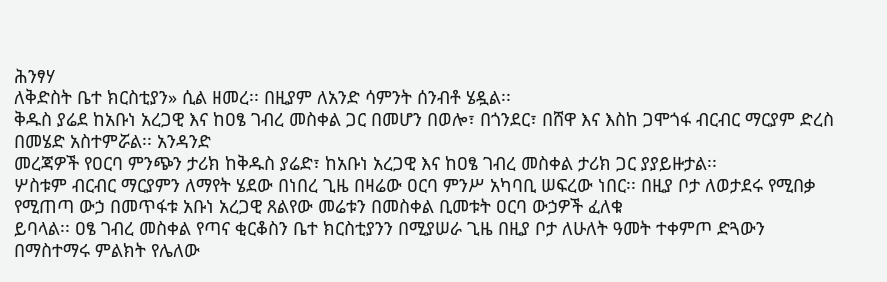ሕንፃሃ
ለቅድስት ቤተ ክርስቲያን» ሲል ዘመረ፡፡ በዚያም ለአንድ ሳምንት ሰንብቶ ሄዷል፡፡
ቅዱስ ያሬደ ከአቡነ አረጋዊ እና ከዐፄ ገብረ መስቀል ጋር በመሆን በወሎ፣ በጎንደር፣ በሸዋ እና እስከ ጋሞጎፋ ብርብር ማርያም ድረስ በመሄድ አስተምሯል፡፡ አንዳንድ
መረጃዎች የዐርባ ምንጭን ታሪክ ከቅዱስ ያሬድ፣ ከአቡነ አረጋዊ እና ከዐፄ ገብረ መስቀል ታሪክ ጋር ያያይዙታል፡፡
ሦስቱም ብርብር ማርያምን ለማየት ሄደው በነበረ ጊዜ በዛሬው ዐርባ ምንሥ አካባቢ ሠፍረው ነበር፡፡ በዚያ ቦታ ለወታደሩ የሚበቃ የሚጠጣ ውኃ በመጥፋቱ አቡነ አረጋዊ ጸልየው መሬቱን በመስቀል ቢመቱት ዐርባ ውኃዎች ፈለቁ
ይባላል፡፡ ዐፄ ገብረ መስቀል የጣና ቂርቆስን ቤተ ክርስቲያንን በሚያሠራ ጊዜ በዚያ ቦታ ለሁለት ዓመት ተቀምጦ ድጓውን
በማስተማሩ ምልክት የሌለው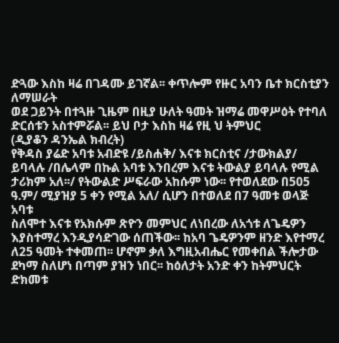ድጓው እስከ ዛሬ በገዳሙ ይገኛል፡፡ ቀጥሎም የዙር አባን ቤተ ክርስቲያን ለማሠራት
ወደ ጋይንት በተጓዙ ጊዜም በዚያ ሁለት ዓመት ዝማሬ መዋሥዕት የተባለ ድርሰቱን አስተምሯል፡፡ ይህ ቦታ እስከ ዛሬ የዚ ህ ትምህር
(ዲያቆን ዳንኤል ክብረት)
የቅዳስ ያሬድ አባቱ አብድዩ /ይስሐቅ/ እናቱ ክርስቲና /ታውክልያ/ ይባላሉ /በሌላም በኩል አባቱ እንበረም እናቱ ትውልያ ይባላሉ የሚል ታሪክም አለ፡፡/ የትውልድ ሥፍራው አከሱም ነው፡፡ የተወለደው በ505 ዓ.ም/ ሚያዝያ 5 ቀን የሚል አለ/ ሲሆን በተወለደ በ7 ዓመቱ ወላጅ አባቱ
ስለሞተ እናቱ የአክሱም ጽዮን መምህር ለነበረው ለአጎቱ ለጌዴዎን እያስተማረ እንዲያሳድገው ሰጠችው፡፡ ከአባ ጌዴዎንም ዘንድ እየተማረ ለ25 ዓመት ተቀመጠ፡፡ ሆኖም ቃለ እግዚአብሔር የመቀበል ችሎታው ደካማ ስለሆነ በጣም ያዝን ነበር፡፡ ከዕለታት አንድ ቀን ከትምህርት ድክመቱ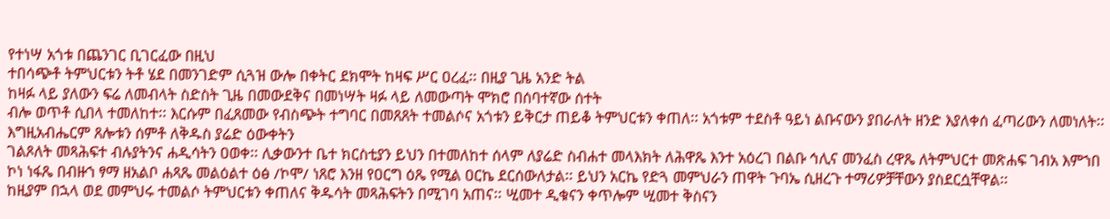የተነሣ አጎቱ በጨንገር ቢገርፈው በዚህ
ተበሳጭቶ ትምህርቱን ትቶ ሄደ በመንገድም ሲጓዝ ውሎ በቀትር ደክሞት ከዛፍ ሥር ዐረፈ፡፡ በዚያ ጊዜ አንድ ትል
ከዛፉ ላይ ያለውን ፍሬ ለመብላት ስድስት ጊዜ በመውደቅና በመነሣት ዛፉ ላይ ለመውጣት ሞክሮ በሰባተኛው ሰተት
ብሎ ወጥቶ ሲበላ ተመለከተ፡፡ እርሱም በፈጸመው የብስጭት ተግባር በመጸጸት ተመልሶና አጎቱን ይቅርታ ጠይቆ ትምህርቱን ቀጠለ፡፡ አጎቱም ተደስቶ ዓይነ ልቡናውን ያበራለት ዘንድ እያለቀሰ ፈጣሪውን ለመነለት፡፡ እግዚአብሔርም ጸሎቱን ሰምቶ ለቅዱስ ያሬድ ዕውቀትን
ገልጾለት መጻሕፍተ ብሉያትንና ሐዲሳትን ዐወቀ፡፡ ሊቃውንተ ቤተ ክርስቲያን ይህን በተመለከተ ሰላም ለያሬድ ስብሐተ መላእክት ለሕዋጼ እንተ አዕረገ በልቡ ኅሊና መንፈስ ረዋጼ ለትምህርተ መጽሐፍ ገብአ እምኀበ ኮነ ነፋጼ በብዙኀ ፃማ ዘአልቦ ሐጻጼ መልዕልተ ዕፅ /ኮሞ/ ነጸሮ እንዘ የዐርግ ዕጼ የሚል ዐርኬ ደርሰውለታል፡፡ ይህን አርኬ የድጓ መምህራን ጠዋት ጉባኤ ሲዘረጉ ተማሪዎቻቸውን ያስደርሷቸዋል፡፡
ከዚያም በኋላ ወደ መምህሩ ተመልሶ ትምህርቱን ቀጠለና ቅዱሳት መጻሕፍትን በሚገባ አጠና፡፡ ሢመተ ዲቁናን ቀጥሎም ሢመተ ቅስናን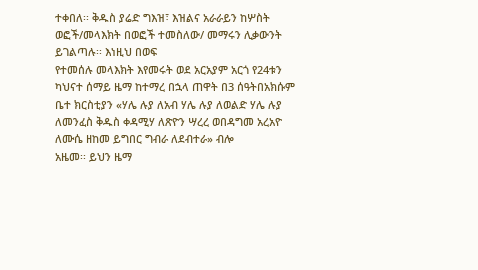ተቀበለ፡፡ ቅዱስ ያሬድ ግእዝ፣ እዝልና አራራይን ከሦስት ወፎች/መላእክት በወፎች ተመስለው/ መማሩን ሊቃውንት ይገልጣሉ፡፡ እነዚህ በወፍ
የተመሰሉ መላእክት እየመሩት ወደ አርአያም አርጎ የ24ቱን ካህናተ ሰማይ ዜማ ከተማረ በኋላ ጠዋት በ3 ሰዓትበአክሱም ቤተ ክርስቲያን «ሃሌ ሉያ ለአብ ሃሌ ሉያ ለወልድ ሃሌ ሉያ ለመንፈስ ቅዱስ ቀዳሚሃ ለጽዮን ሣረረ ወበዳግመ አረአዮ ለሙሴ ዘከመ ይግበር ግብራ ለደብተራ» ብሎ
አዜመ፡፡ ይህን ዜማ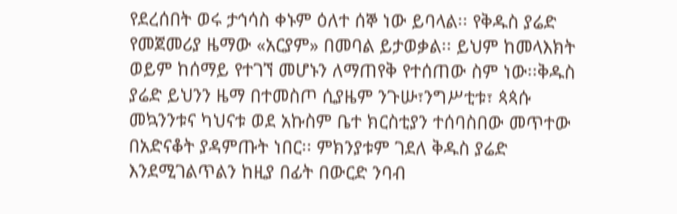የደረሰበት ወሩ ታኅሳስ ቀኑም ዕለተ ሰኞ ነው ይባላል፡፡ የቅዱስ ያሬድ የመጀመሪያ ዜማው «አርያም» በመባል ይታወቃል፡፡ ይህም ከመላእክት ወይም ከሰማይ የተገኘ መሆኑን ለማጠየቅ የተሰጠው ስም ነው፡፡ቅዱስ ያሬድ ይህንን ዜማ በተመስጦ ሲያዜም ንጉሡ፣ንግሥቲቱ፣ ጳጳሱ መኳንንቱና ካህናቱ ወደ አኩስም ቤተ ክርስቲያን ተሰባስበው መጥተው በአድናቆት ያዳምጡት ነበር፡፡ ምክንያቱም ገደለ ቅዱስ ያሬድ እንደሚገልጥልን ከዚያ በፊት በውርድ ንባብ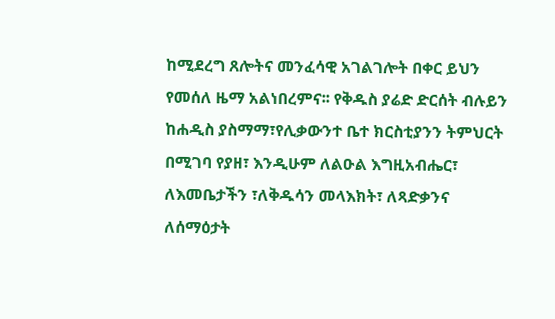ከሚደረግ ጸሎትና መንፈሳዊ አገልገሎት በቀር ይህን የመሰለ ዜማ አልነበረምና፡፡ የቅዱስ ያሬድ ድርሰት ብሉይን ከሐዲስ ያስማማ፣የሊቃውንተ ቤተ ክርስቲያንን ትምህርት በሚገባ የያዘ፣ እንዲሁም ለልዑል እግዚአብሔር፣ ለእመቤታችን ፣ለቅዱሳን መላእክት፣ ለጻድቃንና ለሰማዕታት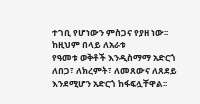ተገቢ የሆነውን ምስጋና የያዘ ነው፡፡ ከዚህም በላይ ለአራቱ
የዓመቱ ወቅቶች እንዲስማማ አድርጎ ለበጋ፣ ለክረምት፣ ለመጸውና ለጸደይ እንደሚሆን አድርጎ ከፋፍሏቸዋል፡፡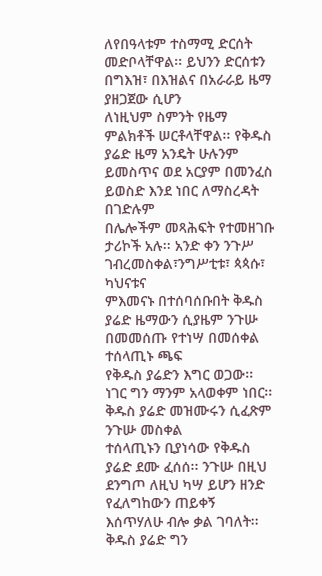ለየበዓላቱም ተስማሚ ድርሰት መድቦላቸዋል፡፡ ይህንን ድርሰቱን በግእዝ፣ በእዝልና በአራራይ ዜማ ያዘጋጀው ሲሆን
ለነዚህም ስምንት የዜማ ምልክቶች ሠርቶላቸዋል፡፡ የቅዱስ ያሬድ ዜማ አንዴት ሁሉንም ይመስጥና ወደ አርያም በመንፈስ ይወስድ እንደ ነበር ለማስረዳት በገድሉም
በሌሎችም መጻሕፍት የተመዘገቡ ታሪኮች አሉ፡፡ አንድ ቀን ንጉሥ ገብረመስቀል፣ንግሥቲቱ፣ ጳጳሱ፣ ካህናቱና
ምእመናኑ በተሰባሰቡበት ቅዱስ ያሬድ ዜማውን ሲያዜም ንጉሡ በመመሰጡ የተነሣ በመሰቀል ተሰላጢኑ ጫፍ
የቅዱስ ያሬድን እግር ወጋው፡፡ ነገር ግን ማንም አላወቀም ነበር፡፡ ቅዱስ ያሬድ መዝሙሩን ሲፈጽም ንጉሡ መስቀል
ተሰላጢኑን ቢያነሳው የቅዱስ ያሬድ ደሙ ፈሰሰ፡፡ ንጉሡ በዚህ ደንግጦ ለዚህ ካሣ ይሆን ዘንድ የፈለግከውን ጠይቀኝ እሰጥሃለሁ ብሎ ቃል ገባለት፡፡ ቅዱስ ያሬድ ግን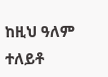ከዚህ ዓለም ተለይቶ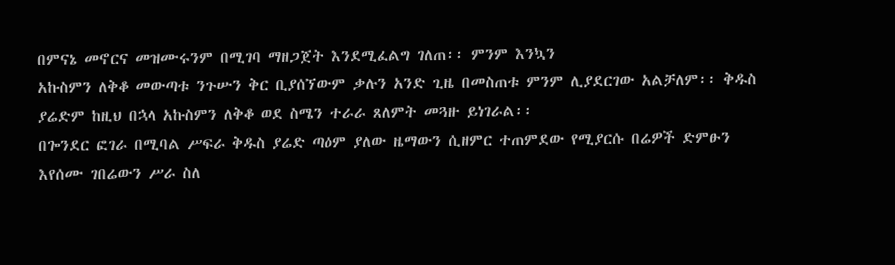በምናኔ መኖርና መዝሙሩንም በሚገባ ማዘጋጀት እንደሚፈልግ ገለጠ፡፡ ምንም እንኳን
አኩስምን ለቅቆ መውጣቱ ንጉሡን ቅር ቢያሰኘውም ቃሉን አንድ ጊዜ በመስጠቱ ምንም ሊያደርገው አልቻለም፡፡ ቅዱስ
ያሬድም ከዚህ በኋላ አኩስምን ለቅቆ ወደ ስሜን ተራራ ጸለምት መጓዙ ይነገራል፡፡
በጐንደር ፎገራ በሚባል ሥፍራ ቅዱስ ያሬድ ጣዕም ያለው ዜማውን ሲዘምር ተጠምደው የሚያርሱ በሬዎች ድምፁን
እየሰሙ ገበሬውን ሥራ ስለ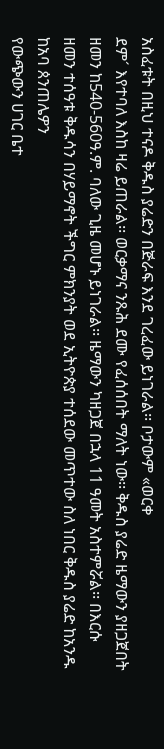አስፈቱት በዚህ ተናዶ ቅዱስ ያሬድን በጅራፍ እንደ ገረፈው ይነገራል፡፡ ቦታውም «ወርቀ
ደም´ እየተባለ እስከ ዛሬ ይጠራል፡፡ ወርቃማና ንጹሕ ደሙ የፈሰሰበት ማለት ነው፡፡ ቅዱስ ያሬድ ዜማውን ያዘጋጀበት ዘመን ከ540-560ዓ.ም. ባለው ጊዜ መሆኑ ይነገራል፡፡ ዜማውን ካዘጋጀ በኋላ 11 ዓመት አስተምሯል፡፡ በእርሱ ዘመን ተሰዓቱ ቅዱሳን በሃይማኖት ችግር ምክንያት ወደ ኢትዮጵያ ተሰደው መጥተው ስለ ነበር ቅዱስ ያሬድ ከአንዱ ከአባ ጰንጠሌዎን
የውጭውን ሀገር ቤተ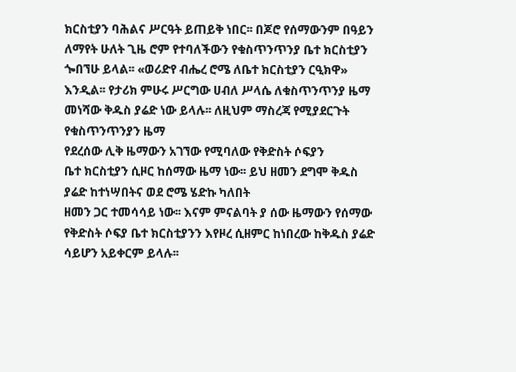ክርስቲያን ባሕልና ሥርዓት ይጠይቅ ነበር፡፡ በጆሮ የሰማውንም በዓይን ለማየት ሁለት ጊዜ ሮም የተባለችውን የቁስጥንጥንያ ቤተ ክርስቲያን ጐበኘሁ ይላል፡፡ «ወሪድየ ብሔረ ሮሜ ለቤተ ክርስቲያን ርዒክዋ»
እንዲል፡፡ የታሪክ ምሁሩ ሥርግው ሀብለ ሥላሴ ለቁስጥንጥንያ ዜማ መነሻው ቅዱስ ያሬድ ነው ይላሉ፡፡ ለዚህም ማስረጃ የሚያደርጉት የቁስጥንጥንያን ዜማ
የደረሰው ሊቅ ዜማውን አገኘው የሚባለው የቅድስት ሶፍያን
ቤተ ክርስቲያን ሲዞር ከሰማው ዜማ ነው፡፡ ይህ ዘመን ደግሞ ቅዱስ ያሬድ ከተነሣበትና ወደ ሮሜ ሄድኩ ካለበት
ዘመን ጋር ተመሳሳይ ነው፡፡ እናም ምናልባት ያ ሰው ዜማውን የሰማው የቅድስት ሶፍያ ቤተ ክርስቲያንን እየዞረ ሲዘምር ከነበረው ከቅዱስ ያሬድ ሳይሆን አይቀርም ይላሉ፡፡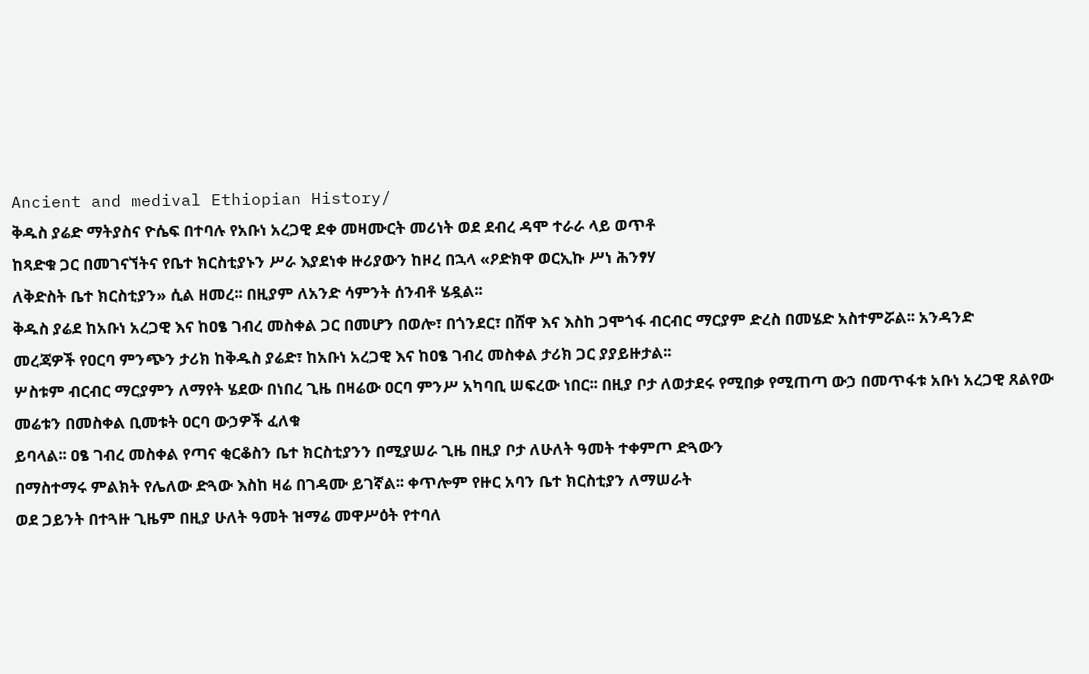Ancient and medival Ethiopian History/
ቅዱስ ያሬድ ማትያስና ዮሴፍ በተባሉ የአቡነ አረጋዊ ደቀ መዛሙርት መሪነት ወደ ደብረ ዳሞ ተራራ ላይ ወጥቶ
ከጻድቁ ጋር በመገናኘትና የቤተ ክርስቲያኑን ሥራ እያደነቀ ዙሪያውን ከዞረ በኋላ «ዖድክዋ ወርኢኩ ሥነ ሕንፃሃ
ለቅድስት ቤተ ክርስቲያን» ሲል ዘመረ፡፡ በዚያም ለአንድ ሳምንት ሰንብቶ ሄዷል፡፡
ቅዱስ ያሬደ ከአቡነ አረጋዊ እና ከዐፄ ገብረ መስቀል ጋር በመሆን በወሎ፣ በጎንደር፣ በሸዋ እና እስከ ጋሞጎፋ ብርብር ማርያም ድረስ በመሄድ አስተምሯል፡፡ አንዳንድ
መረጃዎች የዐርባ ምንጭን ታሪክ ከቅዱስ ያሬድ፣ ከአቡነ አረጋዊ እና ከዐፄ ገብረ መስቀል ታሪክ ጋር ያያይዙታል፡፡
ሦስቱም ብርብር ማርያምን ለማየት ሄደው በነበረ ጊዜ በዛሬው ዐርባ ምንሥ አካባቢ ሠፍረው ነበር፡፡ በዚያ ቦታ ለወታደሩ የሚበቃ የሚጠጣ ውኃ በመጥፋቱ አቡነ አረጋዊ ጸልየው መሬቱን በመስቀል ቢመቱት ዐርባ ውኃዎች ፈለቁ
ይባላል፡፡ ዐፄ ገብረ መስቀል የጣና ቂርቆስን ቤተ ክርስቲያንን በሚያሠራ ጊዜ በዚያ ቦታ ለሁለት ዓመት ተቀምጦ ድጓውን
በማስተማሩ ምልክት የሌለው ድጓው እስከ ዛሬ በገዳሙ ይገኛል፡፡ ቀጥሎም የዙር አባን ቤተ ክርስቲያን ለማሠራት
ወደ ጋይንት በተጓዙ ጊዜም በዚያ ሁለት ዓመት ዝማሬ መዋሥዕት የተባለ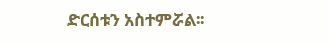ድርሰቱን አስተምሯል፡፡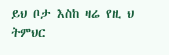ይህ ቦታ እስከ ዛሬ የዚ ህ ትምህር